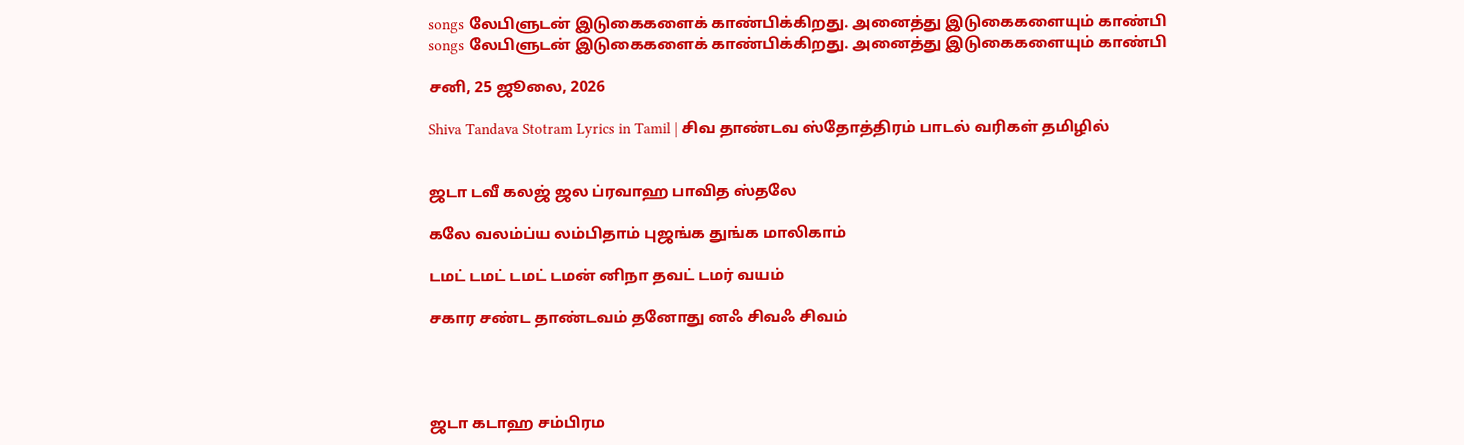songs லேபிளுடன் இடுகைகளைக் காண்பிக்கிறது. அனைத்து இடுகைகளையும் காண்பி
songs லேபிளுடன் இடுகைகளைக் காண்பிக்கிறது. அனைத்து இடுகைகளையும் காண்பி

சனி, 25 ஜூலை, 2026

Shiva Tandava Stotram Lyrics in Tamil | சிவ தாண்டவ ஸ்தோத்திரம் பாடல் வரிகள் தமிழில்


ஜடா டவீ கலஜ் ஜல ப்ரவாஹ பாவித ஸ்தலே

கலே வலம்ப்ய லம்பிதாம் புஜங்க துங்க மாலிகாம்

டமட் டமட் டமட் டமன் னிநா தவட் டமர் வயம்

சகார சண்ட தாண்டவம் தனோது னஃ சிவஃ சிவம்




ஜடா கடாஹ சம்பிரம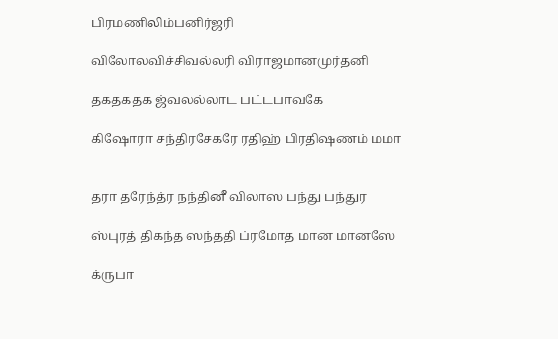பிரமணிலிம்பனிர்ஜரி

விலோலவிச்சிவல்லரி விராஜமானமுர்தனி

தகதகதக ஜ்வலல்லாட பட்டபாவகே

கிஷோரா சந்திரசேகரே ரதிஹ் பிரதிஷணம் மமா


தரா தரேந்த்ர நந்தினீ விலாஸ பந்து பந்துர

ஸ்புரத் திகந்த ஸந்ததி ப்ரமோத மான மானஸே

க்ருபா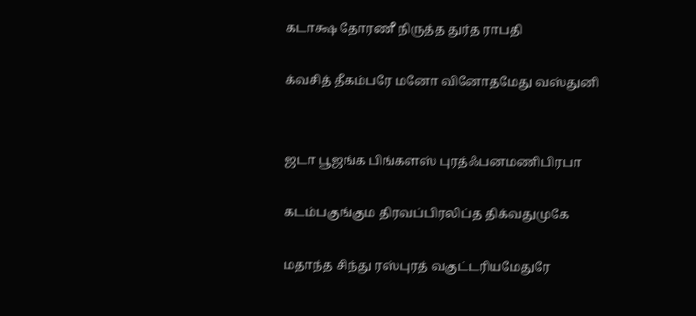கடாக்ஷ தோரணீ நிருத்த துர்த ராபதி

க்வசித் தீகம்பரே மனோ வினோதமேது வஸ்துனி


ஜடா பூஜங்க பிங்களஸ் புரத்ஃபனமணிபிரபா

கடம்பகுங்கும திரவப்பிரலிப்த திக்வதுமுகே

மதாந்த சிந்து ரஸ்புரத் வகுட்டரியமேதுரே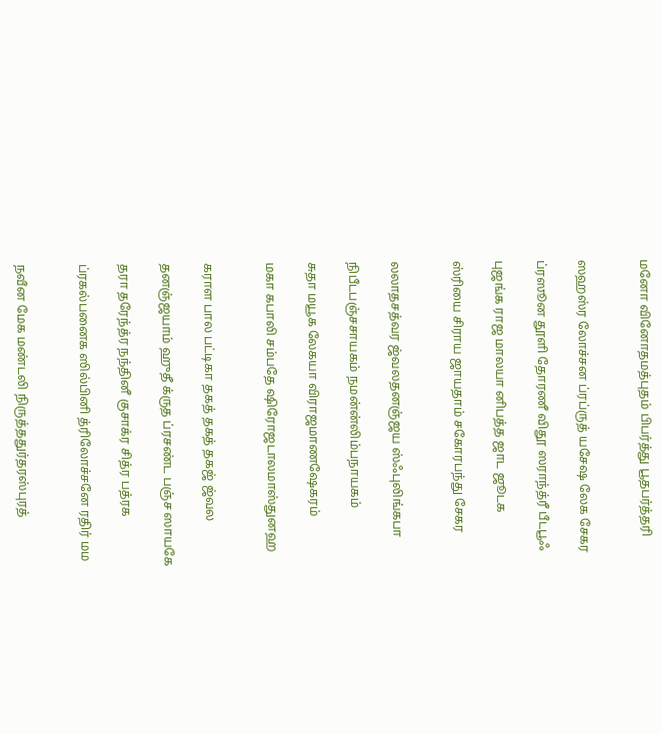மனோ வினோதமத்புதம் பிபர்த்து பூதபர்த்தரி


ஸஹஸ்ர லோச்சன ப்ரப்ருத் யசேஷ லேக சேகர

ப்ரஸூன தூளி தோரணீ விதூ ஸராந்த்ரீ பீடபூஃ

புஜங்க ராஜ மாலயா னிபத்த ஜாட ஜூடக

ஸ்ரியை சிராய ஜாயதாம் சகோரபந்து சேகர


லலாதசத்வர ஜ்வலதனஞ்ஜய ஸ்ஃபுலிங்கபா

நிபீடபஞ்சசாயகம் நமன்ன்லிம்பநாயகம்

சுதா மயூக லேகயா விராஜமாணஷேகரம்

மகா கபாலி சம்பதே ஷிரோஜடாலமாஸ்துனஹ


கராள பால பட்டிகா தகத் தகத் தகஜ் ஜ்வல

தனஞ்ஜயாம் ஹுதீ க்ருத ப்ரசண்ட பஞ்ச ஸாயகே

தரா தரேந்த்ர நந்தினீ குசாக்ர சித்ர பத்ரக

ப்ரகல்பனைக ஸில்பினி த்ரிலோச்சனே ரதிர் மம


நவீன மேக மண்டலி நிருத்ததுர்தரஸ்புரத்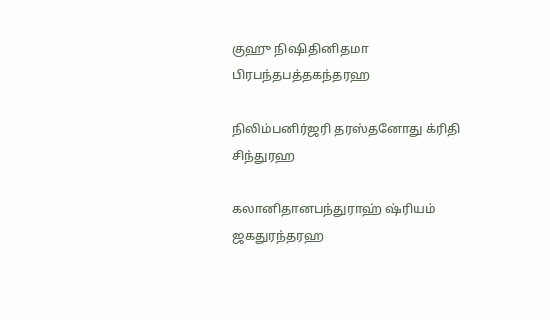குஹு நிஷிதினிதமா பிரபந்தபத்தகந்தரஹ

நிலிம்பனிர்ஜரி தரஸ்தனோது க்ரிதி சிந்துரஹ

கலானிதானபந்துராஹ் ஷ்ரியம் ஜகதுரந்தரஹ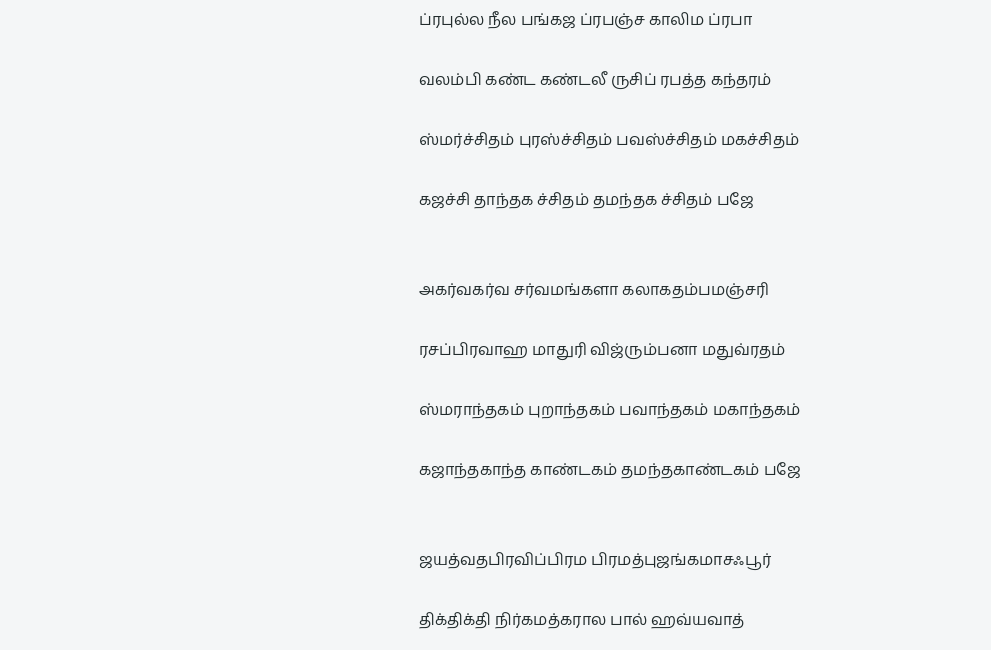ப்ரபுல்ல நீல பங்கஜ ப்ரபஞ்ச காலிம ப்ரபா

வலம்பி கண்ட கண்டலீ ருசிப் ரபத்த கந்தரம்

ஸ்மர்ச்சிதம் புரஸ்ச்சிதம் பவஸ்ச்சிதம் மகச்சிதம்

கஜச்சி தாந்தக ச்சிதம் தமந்தக ச்சிதம் பஜே


அகர்வகர்வ சர்வமங்களா கலாகதம்பமஞ்சரி

ரசப்பிரவாஹ மாதுரி விஜ்ரும்பனா மதுவ்ரதம்

ஸ்மராந்தகம் புறாந்தகம் பவாந்தகம் மகாந்தகம்

கஜாந்தகாந்த காண்டகம் தமந்தகாண்டகம் பஜே


ஜயத்வதபிரவிப்பிரம பிரமத்புஜங்கமாசஃபூர்

திக்திக்தி நிர்கமத்கரால பால் ஹவ்யவாத்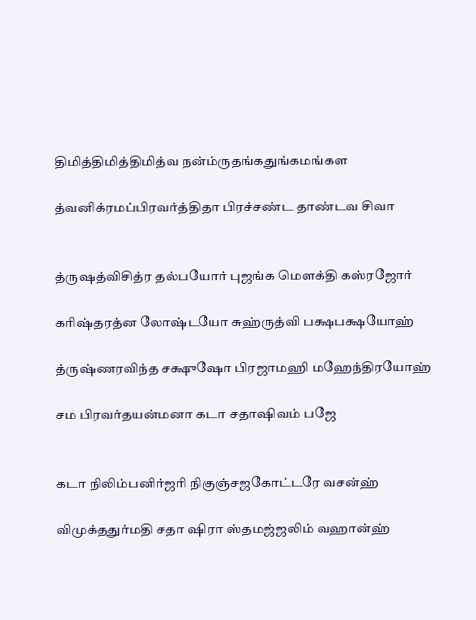திமித்திமித்திமித்வ நன்ம்ருதங்கதுங்கமங்கள

த்வனிக்ரமப்பிரவர்த்திதா பிரச்சண்ட தாண்டவ சிவா


த்ருஷத்விசித்ர தல்பயோர் புஜங்க மௌக்தி கஸ்ரஜோர்

கரிஷ்தரத்ன லோஷ்டயோ சுஹ்ருத்வி பக்ஷபக்ஷயோஹ்

த்ருஷ்ணரவிந்த சக்ஷுஷோ பிரஜாமஹி மஹேந்திரயோஹ்

சம பிரவர்தயன்மனா கடா சதாஷிவம் பஜே


கடா நிலிம்பனிர்ஜரி நிகுஞ்சஜகோட்டரே வசன்ஹ்

விமுக்ததுர்மதி சதா ஷிரா ஸ்தமஜ்ஜலிம் வஹான்ஹ்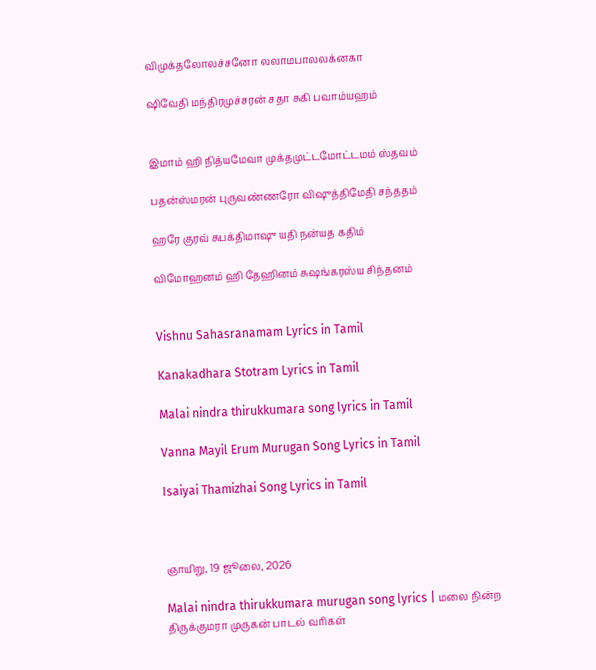விமுக்தலோலச்சனோ லலாமபாலலக்னகா

ஷிவேதி மந்திரமுச்சரன் சதா சுகி பவாம்யஹம்


இமாம் ஹி நித்யமேவா முக்தமுட்டமோட்டமம் ஸ்தவம்

பதன்ஸ்மரன் புருவண்ணரோ விஷுத்திமேதி சந்ததம்

ஹரே குரவ் சுபக்திமாஷு யதி நன்யத கதிம்

விமோஹனம் ஹி தேஹினம் சுஷங்கரஸ்ய சிந்தனம்


Vishnu Sahasranamam Lyrics in Tamil

Kanakadhara Stotram Lyrics in Tamil

Malai nindra thirukkumara song lyrics in Tamil

Vanna Mayil Erum Murugan Song Lyrics in Tamil

Isaiyai Thamizhai Song Lyrics in Tamil



ஞாயிறு, 19 ஜூலை, 2026

Malai nindra thirukkumara murugan song lyrics | மலை நின்ற திருக்குமரா முருகன் பாடல் வரிகள்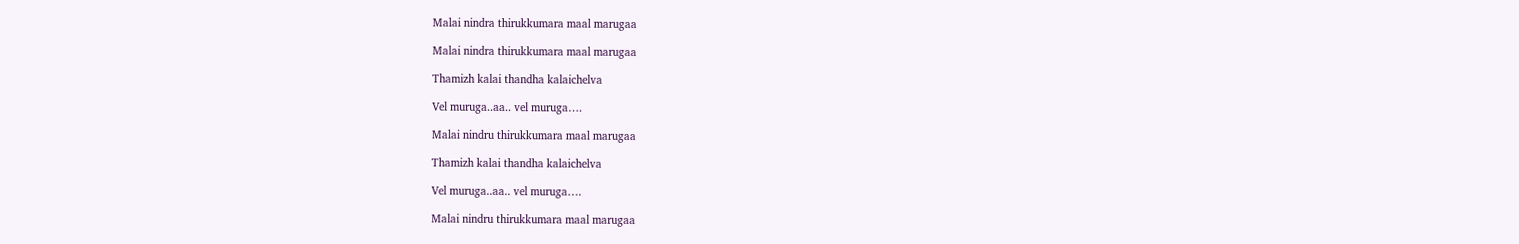Malai nindra thirukkumara maal marugaa

Malai nindra thirukkumara maal marugaa

Thamizh kalai thandha kalaichelva

Vel muruga..aa.. vel muruga….

Malai nindru thirukkumara maal marugaa

Thamizh kalai thandha kalaichelva

Vel muruga..aa.. vel muruga….

Malai nindru thirukkumara maal marugaa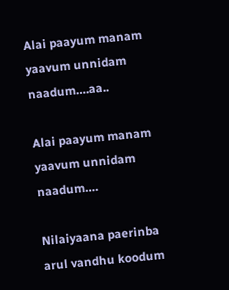Alai paayum manam yaavum unnidam naadum….aa..

Alai paayum manam yaavum unnidam naadum….

Nilaiyaana paerinba arul vandhu koodum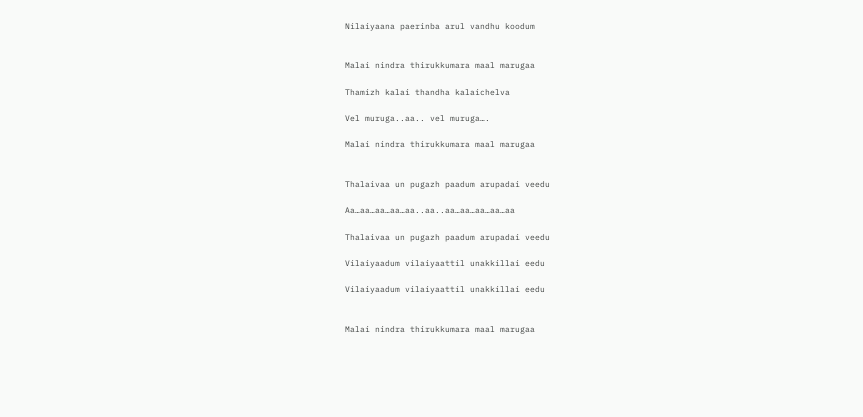Nilaiyaana paerinba arul vandhu koodum


Malai nindra thirukkumara maal marugaa

Thamizh kalai thandha kalaichelva

Vel muruga..aa.. vel muruga….

Malai nindra thirukkumara maal marugaa


Thalaivaa un pugazh paadum arupadai veedu

Aa…aa…aa…aa…aa..aa..aa…aa…aa…aa…aa

Thalaivaa un pugazh paadum arupadai veedu

Vilaiyaadum vilaiyaattil unakkillai eedu

Vilaiyaadum vilaiyaattil unakkillai eedu


Malai nindra thirukkumara maal marugaa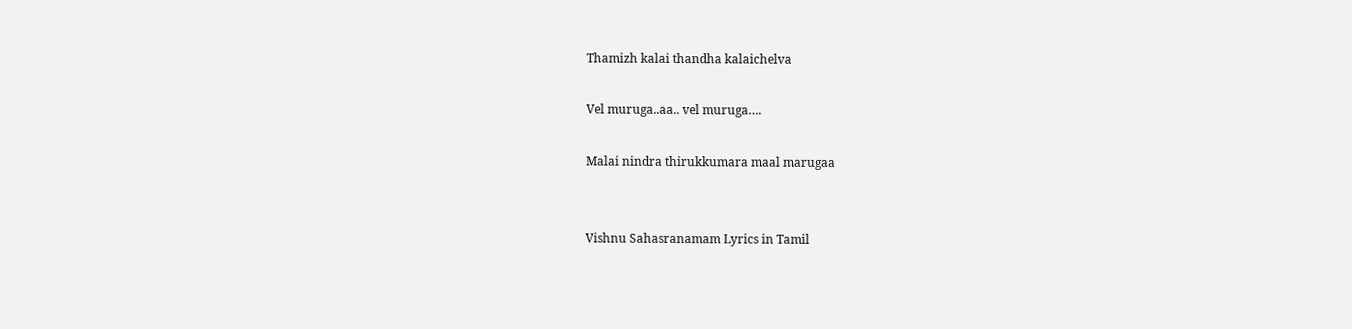Thamizh kalai thandha kalaichelva

Vel muruga..aa.. vel muruga….

Malai nindra thirukkumara maal marugaa


Vishnu Sahasranamam Lyrics in Tamil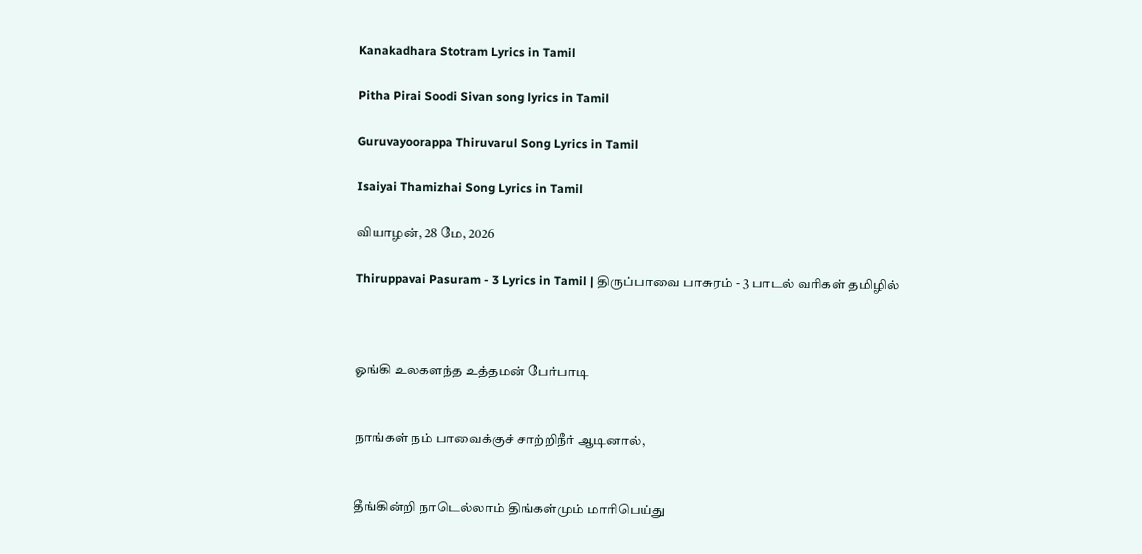Kanakadhara Stotram Lyrics in Tamil

Pitha Pirai Soodi Sivan song lyrics in Tamil

Guruvayoorappa Thiruvarul Song Lyrics in Tamil

Isaiyai Thamizhai Song Lyrics in Tamil

வியாழன், 28 மே, 2026

Thiruppavai Pasuram - 3 Lyrics in Tamil | திருப்பாவை பாசுரம் - 3 பாடல் வரிகள் தமிழில்



ஓங்கி உலகளந்த உத்தமன் பேர்பாடி


நாங்கள் நம் பாவைக்குச் சாற்றிநீர் ஆடினால்,


தீங்கின்றி நாடெல்லாம் திங்கள்மும் மாரிபெய்து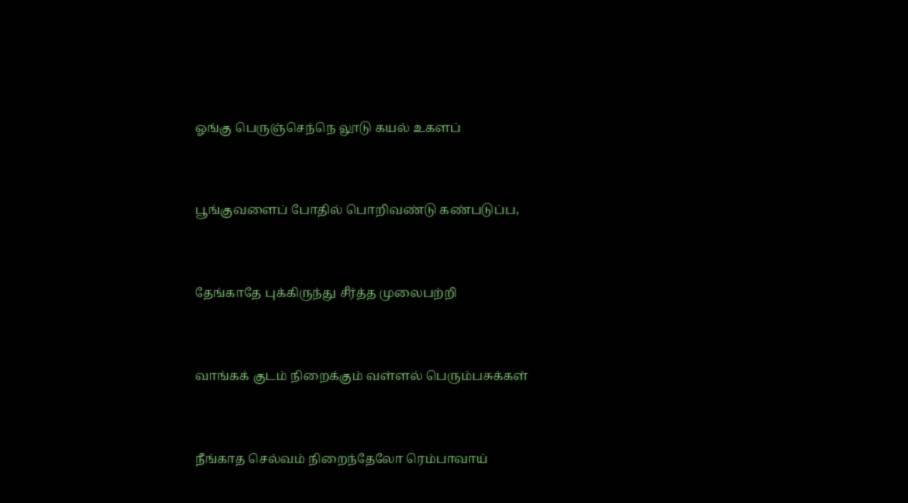ஓங்கு பெருஞ்செந்நெ லூடு கயல் உகளப்


பூங்குவளைப் போதில் பொறிவண்டு கண்படுப்ப,


தேங்காதே புக்கிருந்து சீர்த்த முலைபற்றி


வாங்கக் குடம் நிறைக்கும் வள்ளல் பெரும்பசுக்கள்


நீங்காத செல்வம் நிறைந்தேலோ ரெம்பாவாய்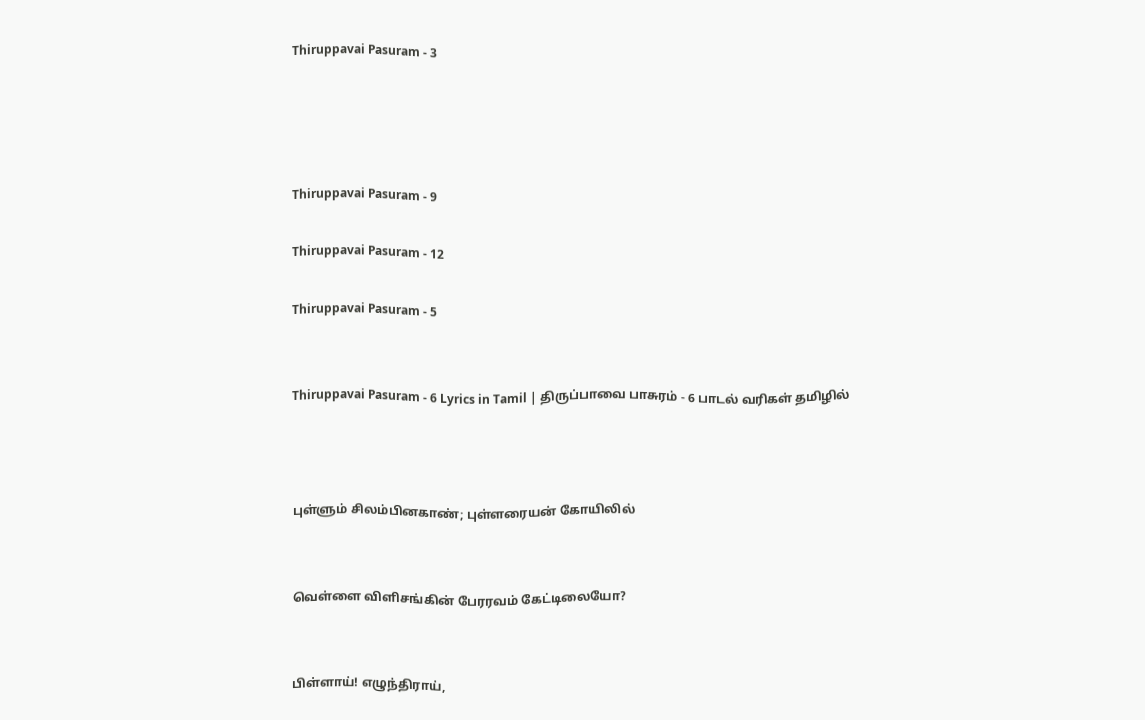Thiruppavai Pasuram - 3




Thiruppavai Pasuram - 9

Thiruppavai Pasuram - 12

Thiruppavai Pasuram - 5


Thiruppavai Pasuram - 6 Lyrics in Tamil | திருப்பாவை பாசுரம் - 6 பாடல் வரிகள் தமிழில்



புள்ளும் சிலம்பினகாண்; புள்ளரையன் கோயிலில்


வெள்ளை விளிசங்கின் பேரரவம் கேட்டிலையோ?


பிள்ளாய்! எழுந்திராய்,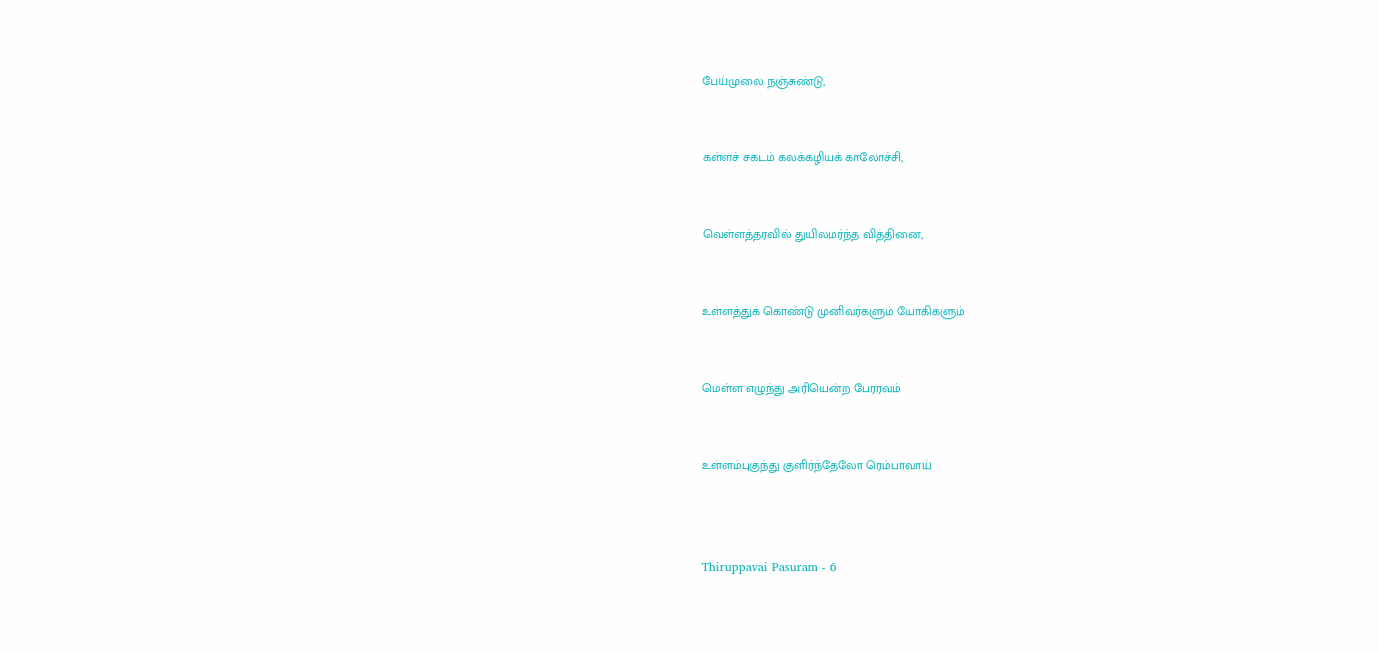பேய்முலை நஞ்சுண்டு,


கள்ளச் சகடம் கலக்கழியக் காலோச்சி,


வெள்ளத்தரவில் துயிலமர்ந்த வித்தினை,


உள்ளத்துக் கொண்டு முனிவர்களும் யோகிகளும்


மெள்ள எழுந்து அரியென்ற பேரரவம்


உள்ளம்புகுந்து குளிர்ந்தேலோ ரெம்பாவாய்



Thiruppavai Pasuram - 6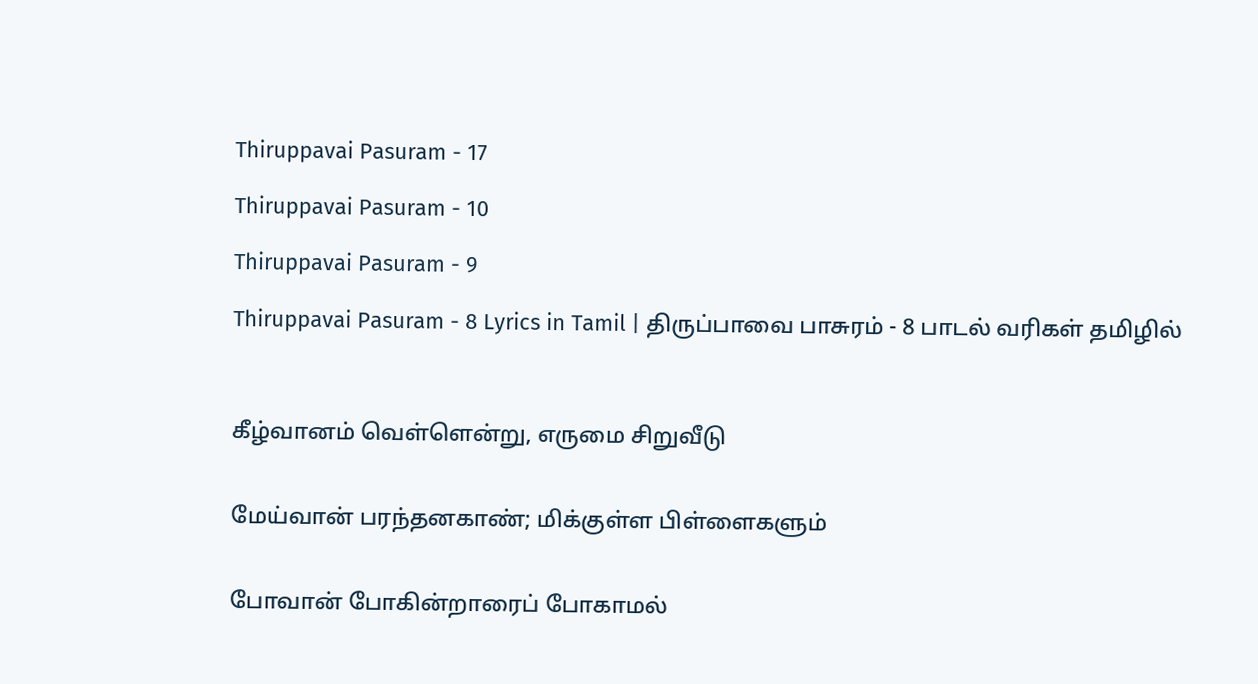Thiruppavai Pasuram - 17

Thiruppavai Pasuram - 10

Thiruppavai Pasuram - 9

Thiruppavai Pasuram - 8 Lyrics in Tamil | திருப்பாவை பாசுரம் - 8 பாடல் வரிகள் தமிழில்



கீழ்வானம் வெள்ளென்று, எருமை சிறுவீடு


மேய்வான் பரந்தனகாண்; மிக்குள்ள பிள்ளைகளும்


போவான் போகின்றாரைப் போகாமல்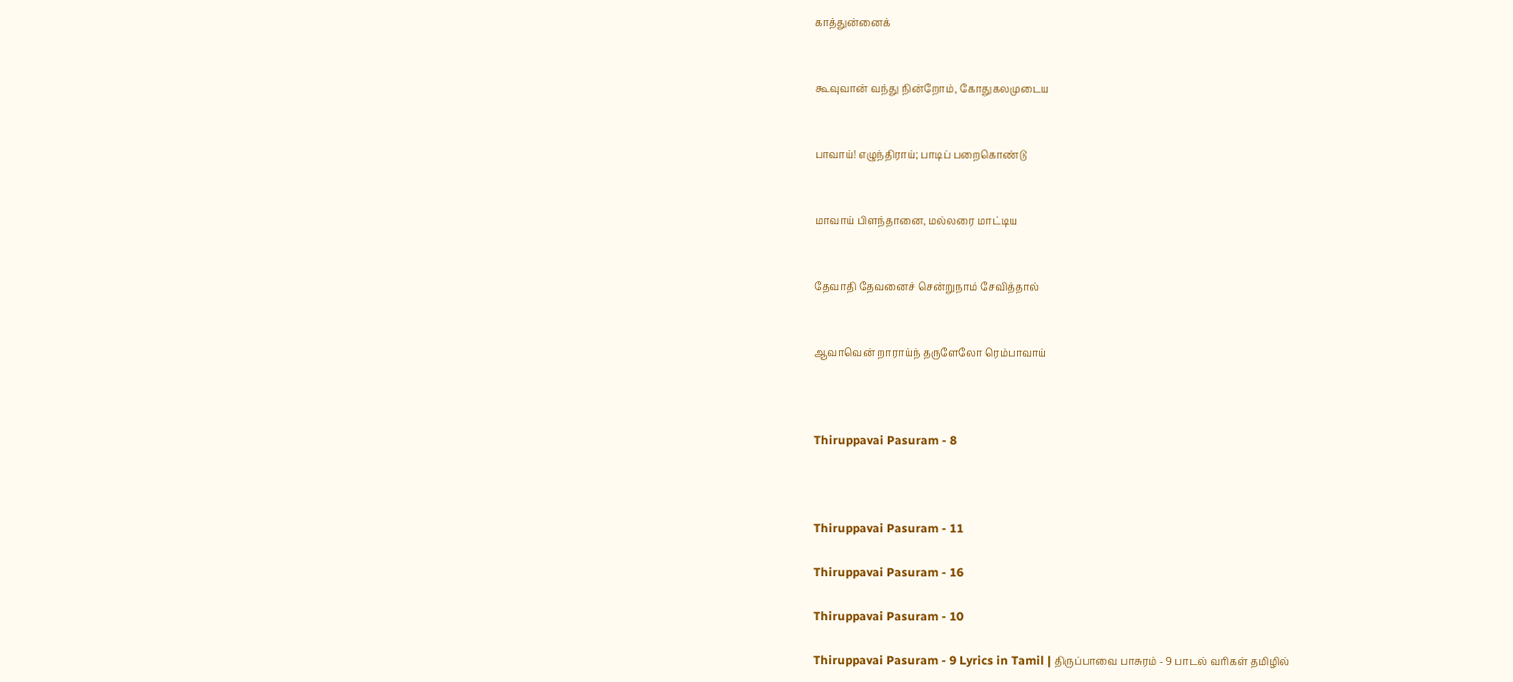காத்துன்னைக்


கூவுவான் வந்து நின்றோம், கோதுகலமுடைய


பாவாய்! எழுந்திராய்; பாடிப் பறைகொண்டு


மாவாய் பிளந்தானை, மல்லரை மாட்டிய


தேவாதி தேவனைச் சென்றுநாம் சேவித்தால்


ஆவாவென் றாராய்ந் தருளேலோ ரெம்பாவாய்



Thiruppavai Pasuram - 8



Thiruppavai Pasuram - 11

Thiruppavai Pasuram - 16

Thiruppavai Pasuram - 10

Thiruppavai Pasuram - 9 Lyrics in Tamil | திருப்பாவை பாசுரம் - 9 பாடல் வரிகள் தமிழில்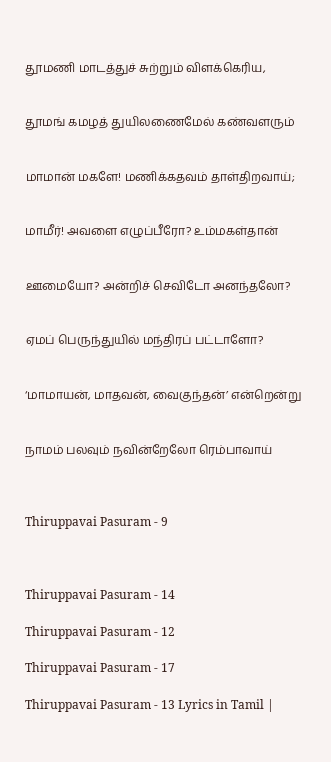தூமணி மாடத்துச் சுற்றும் விளக்கெரிய,


தூமங் கமழத் துயிலணைமேல் கண்வளரும்


மாமான் மகளே! மணிக்கதவம் தாள்திறவாய்;


மாமீர்! அவளை எழுப்பீரோ? உம்மகள்தான்


ஊமையோ? அன்றிச் செவிடோ அனந்தலோ?


ஏமப் பெருந்துயில் மந்திரப் பட்டாளோ?


‘மாமாயன், மாதவன், வைகுந்தன்’ என்றென்று


நாமம் பலவும் நவின்றேலோ ரெம்பாவாய்



Thiruppavai Pasuram - 9



Thiruppavai Pasuram - 14

Thiruppavai Pasuram - 12

Thiruppavai Pasuram - 17

Thiruppavai Pasuram - 13 Lyrics in Tamil |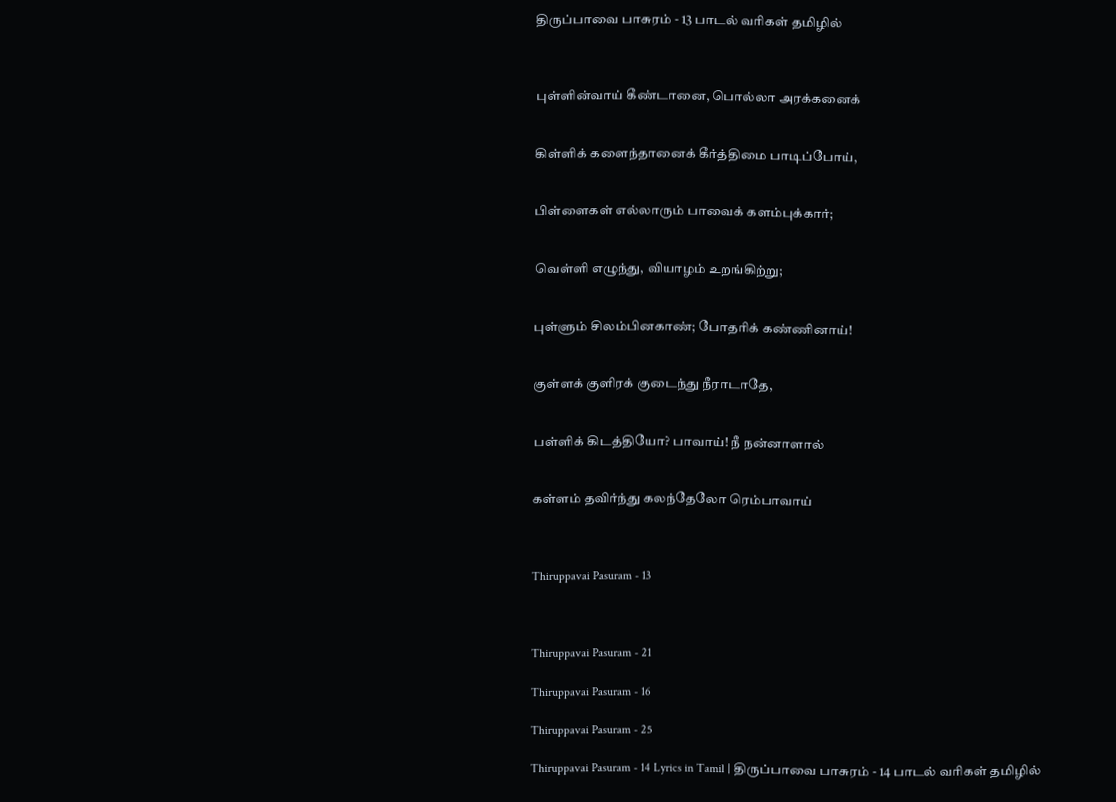திருப்பாவை பாசுரம் - 13 பாடல் வரிகள் தமிழில்



புள்ளின்வாய் கீண்டானை, பொல்லா அரக்கனைக்


கிள்ளிக் களைந்தானைக் கீர்த்திமை பாடிப்போய்,


பிள்ளைகள் எல்லாரும் பாவைக் களம்புக்கார்;


வெள்ளி எழுந்து, வியாழம் உறங்கிற்று;


புள்ளும் சிலம்பினகாண்; போதரிக் கண்ணினாய்!


குள்ளக் குளிரக் குடைந்து நீராடாதே,


பள்ளிக் கிடத்தியோ? பாவாய்! நீ நன்னாளால்


கள்ளம் தவிர்ந்து கலந்தேலோ ரெம்பாவாய்



Thiruppavai Pasuram - 13



Thiruppavai Pasuram - 21

Thiruppavai Pasuram - 16

Thiruppavai Pasuram - 25

Thiruppavai Pasuram - 14 Lyrics in Tamil | திருப்பாவை பாசுரம் - 14 பாடல் வரிகள் தமிழில்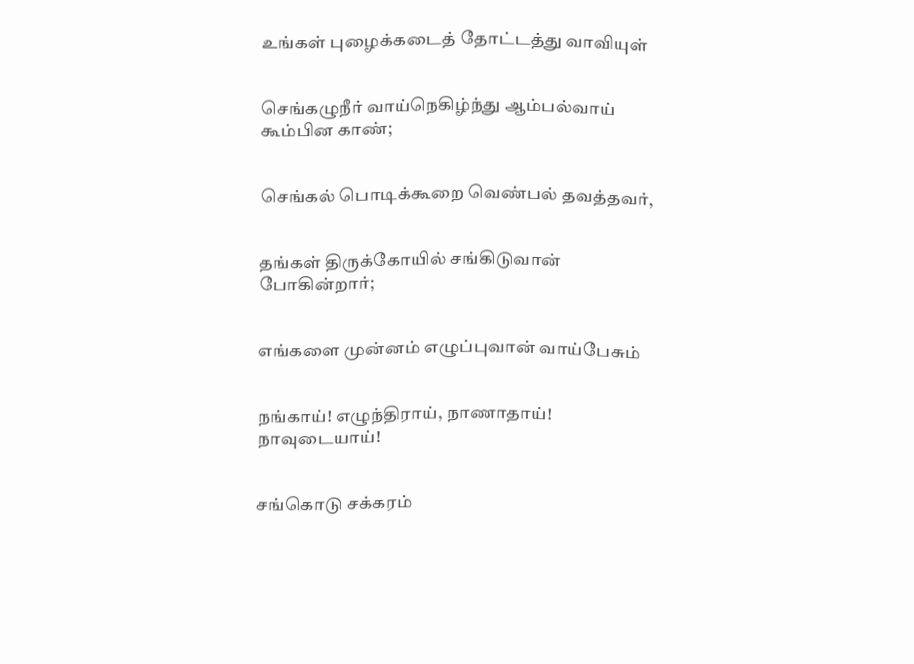உங்கள் புழைக்கடைத் தோட்டத்து வாவியுள்


செங்கழுநீர் வாய்நெகிழ்ந்து ஆம்பல்வாய் கூம்பின காண்;


செங்கல் பொடிக்கூறை வெண்பல் தவத்தவர்,


தங்கள் திருக்கோயில் சங்கிடுவான் போகின்றார்;


எங்களை முன்னம் எழுப்புவான் வாய்பேசும்


நங்காய்! எழுந்திராய், நாணாதாய்! நாவுடையாய்!


சங்கொடு சக்கரம்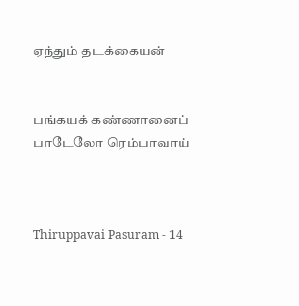ஏந்தும் தடக்கையன்


பங்கயக் கண்ணானைப் பாடேலோ ரெம்பாவாய்



Thiruppavai Pasuram - 14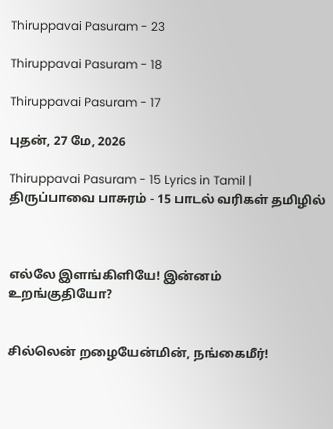Thiruppavai Pasuram - 23

Thiruppavai Pasuram - 18

Thiruppavai Pasuram - 17

புதன், 27 மே, 2026

Thiruppavai Pasuram - 15 Lyrics in Tamil | திருப்பாவை பாசுரம் - 15 பாடல் வரிகள் தமிழில்



எல்லே இளங்கிளியே! இன்னம் உறங்குதியோ?


சில்லென் றழையேன்மின், நங்கைமீர்!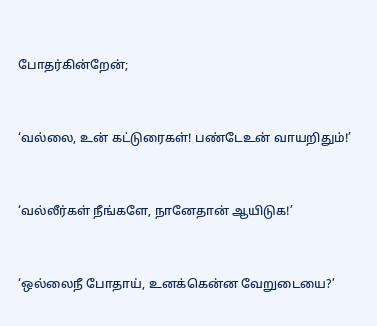போதர்கின்றேன்;


‘வல்லை, உன் கட்டுரைகள்! பண்டேஉன் வாயறிதும்!’


‘வல்லீர்கள் நீங்களே, நானேதான் ஆயிடுக!’


‘ஒல்லைநீ போதாய், உனக்கென்ன வேறுடையை?’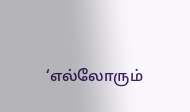‘எல்லோரும்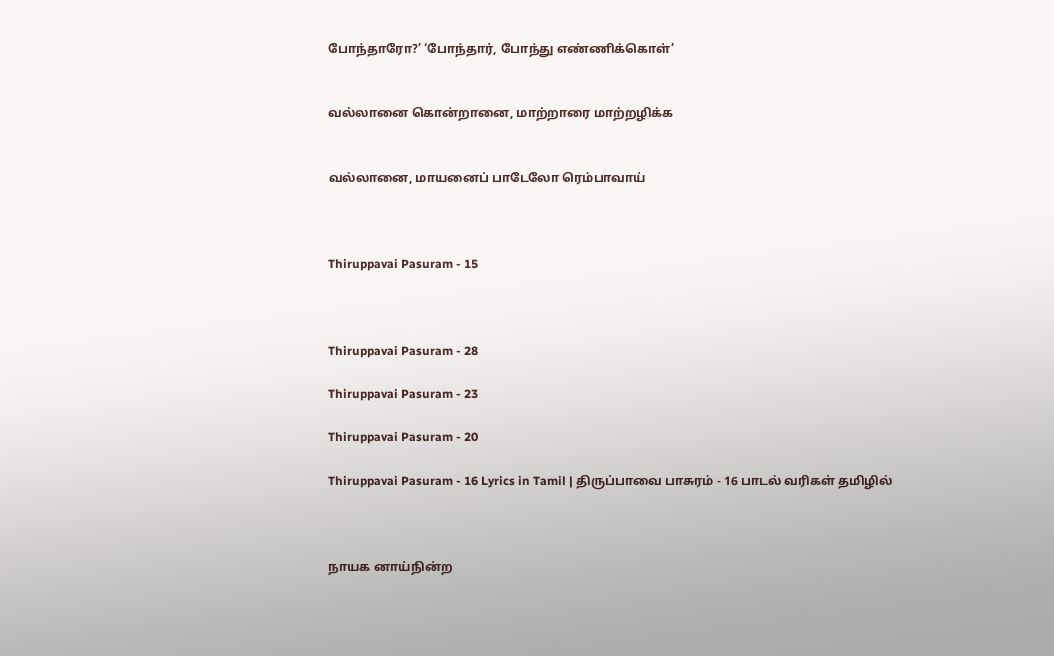போந்தாரோ?’ ‘போந்தார், போந்து எண்ணிக்கொள்’


வல்லானை கொன்றானை, மாற்றாரை மாற்றழிக்க


வல்லானை, மாயனைப் பாடேலோ ரெம்பாவாய்



Thiruppavai Pasuram - 15



Thiruppavai Pasuram - 28

Thiruppavai Pasuram - 23

Thiruppavai Pasuram - 20

Thiruppavai Pasuram - 16 Lyrics in Tamil | திருப்பாவை பாசுரம் - 16 பாடல் வரிகள் தமிழில்



நாயக னாய்நின்ற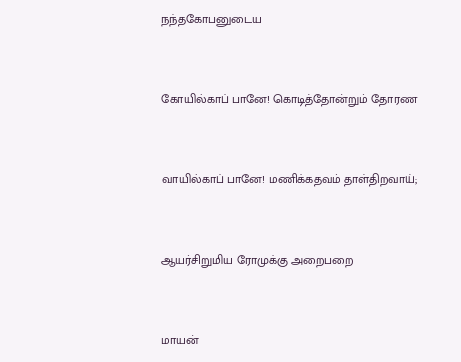நந்தகோபனுடைய


கோயில்காப் பானே! கொடித்தோன்றும் தோரண


வாயில்காப் பானே! மணிக்கதவம் தாள்திறவாய்;


ஆயர்சிறுமிய ரோமுக்கு அறைபறை


மாயன்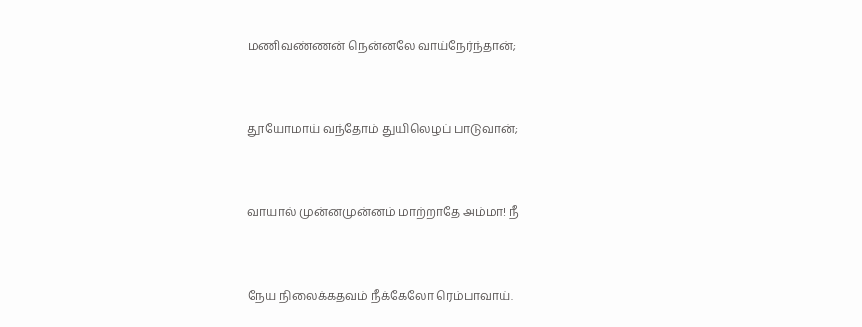மணிவண்ணன் நென்னலே வாய்நேர்ந்தான்;


தூயோமாய் வந்தோம் துயிலெழப் பாடுவான்;


வாயால் முன்னமுன்னம் மாற்றாதே அம்மா! நீ


நேய நிலைக்கதவம் நீக்கேலோ ரெம்பாவாய்.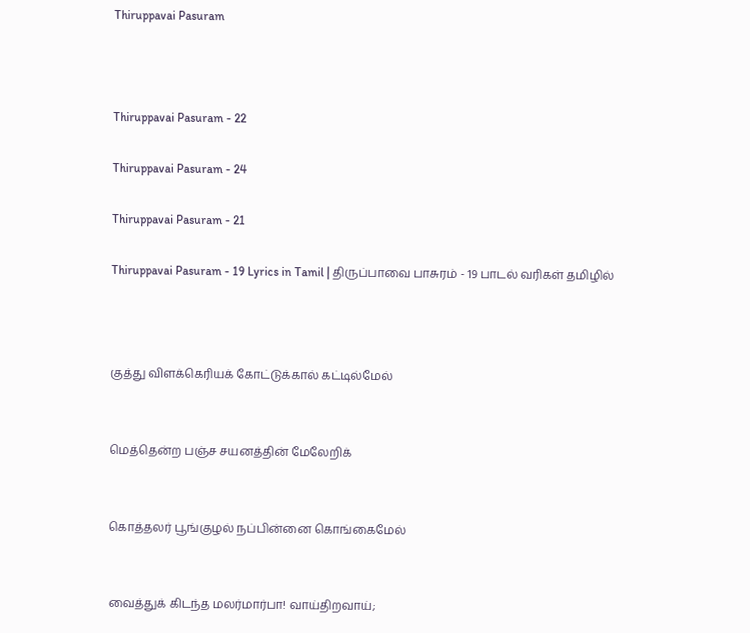Thiruppavai Pasuram



Thiruppavai Pasuram - 22

Thiruppavai Pasuram - 24

Thiruppavai Pasuram - 21

Thiruppavai Pasuram - 19 Lyrics in Tamil | திருப்பாவை பாசுரம் - 19 பாடல் வரிகள் தமிழில்



குத்து விளக்கெரியக் கோட்டுக்கால் கட்டில்மேல்


மெத்தென்ற பஞ்ச சயனத்தின் மேலேறிக்


கொத்தலர் பூங்குழல் நப்பின்னை கொங்கைமேல்


வைத்துக் கிடந்த மலர்மார்பா! வாய்திறவாய்;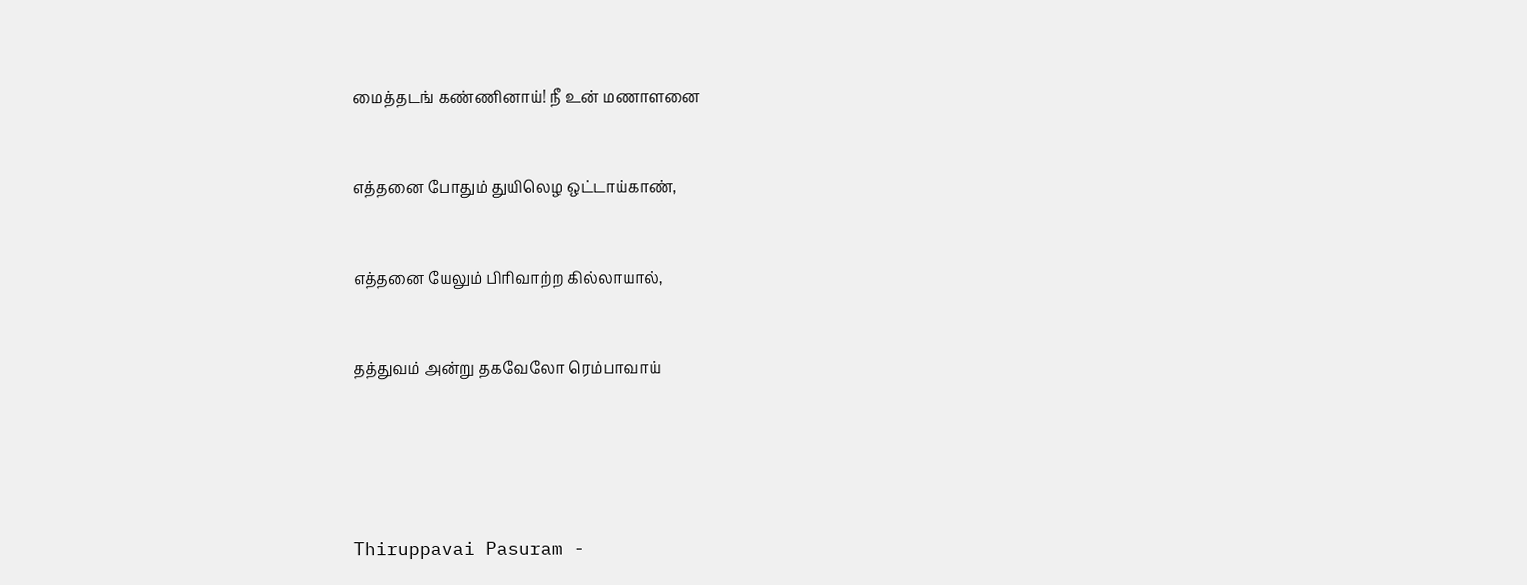மைத்தடங் கண்ணினாய்! நீ உன் மணாளனை


எத்தனை போதும் துயிலெழ ஒட்டாய்காண்,


எத்தனை யேலும் பிரிவாற்ற கில்லாயால்,


தத்துவம் அன்று தகவேலோ ரெம்பாவாய்





Thiruppavai Pasuram -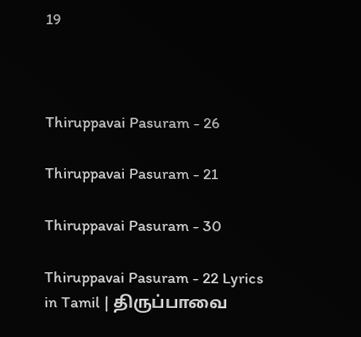19



Thiruppavai Pasuram - 26

Thiruppavai Pasuram - 21

Thiruppavai Pasuram - 30

Thiruppavai Pasuram - 22 Lyrics in Tamil | திருப்பாவை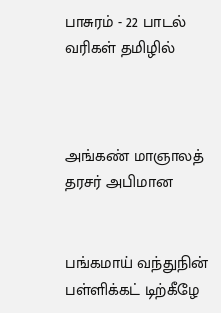பாசுரம் - 22 பாடல் வரிகள் தமிழில்



அங்கண் மாஞாலத் தரசர் அபிமான


பங்கமாய் வந்துநின் பள்ளிக்கட் டிற்கீழே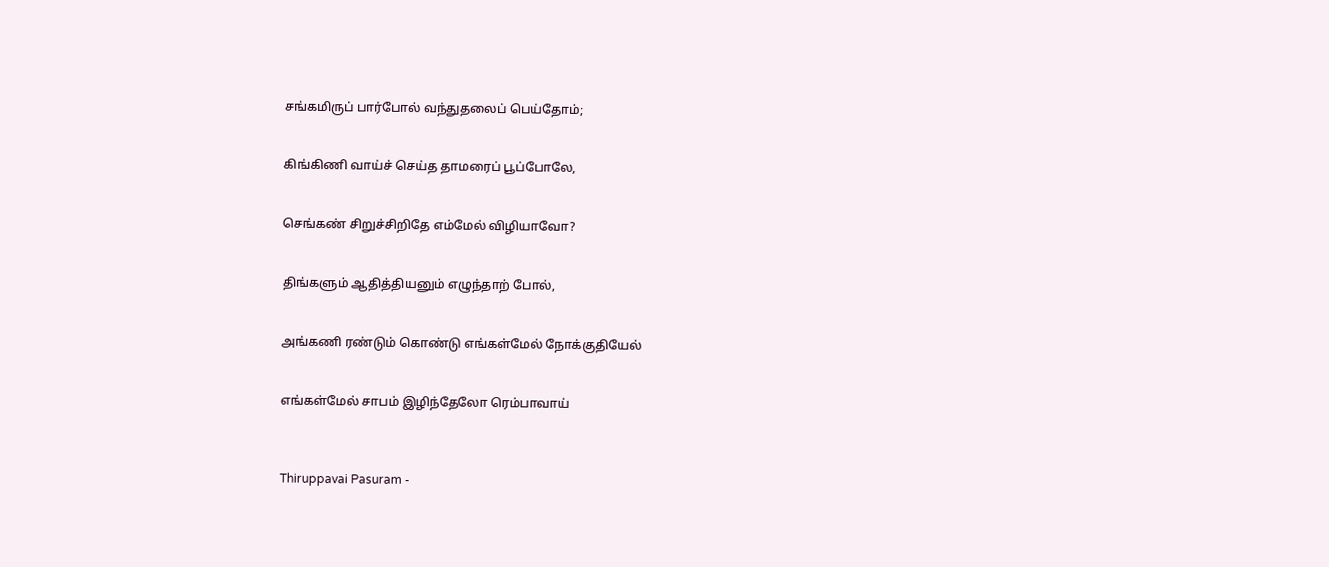சங்கமிருப் பார்போல் வந்துதலைப் பெய்தோம்;


கிங்கிணி வாய்ச் செய்த தாமரைப் பூப்போலே,


செங்கண் சிறுச்சிறிதே எம்மேல் விழியாவோ?


திங்களும் ஆதித்தியனும் எழுந்தாற் போல்,


அங்கணி ரண்டும் கொண்டு எங்கள்மேல் நோக்குதியேல்


எங்கள்மேல் சாபம் இழிந்தேலோ ரெம்பாவாய்



Thiruppavai Pasuram -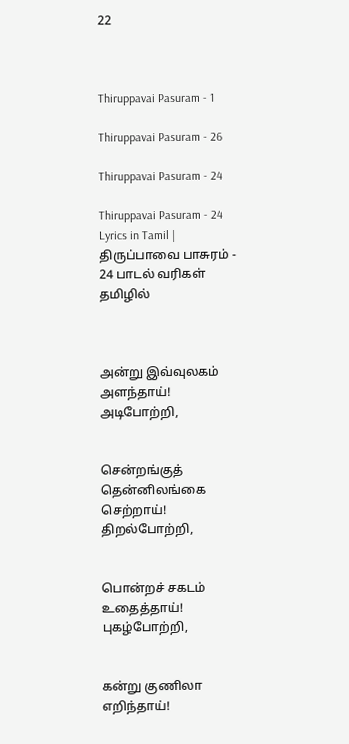22



Thiruppavai Pasuram - 1

Thiruppavai Pasuram - 26

Thiruppavai Pasuram - 24

Thiruppavai Pasuram - 24 Lyrics in Tamil | திருப்பாவை பாசுரம் - 24 பாடல் வரிகள் தமிழில்



அன்று இவ்வுலகம் அளந்தாய்! அடிபோற்றி,


சென்றங்குத் தென்னிலங்கை செற்றாய்! திறல்போற்றி,


பொன்றச் சகடம் உதைத்தாய்! புகழ்போற்றி,


கன்று குணிலா எறிந்தாய்!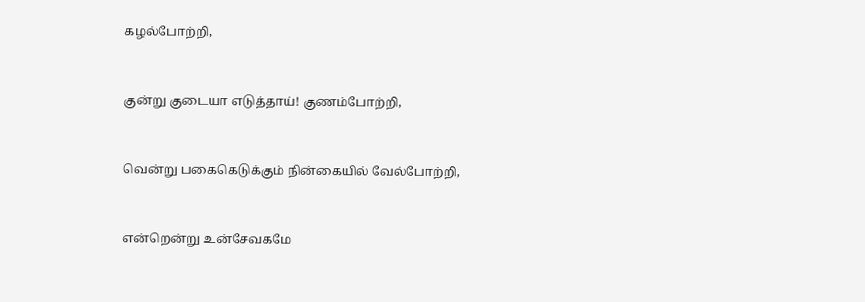கழல்போற்றி,


குன்று குடையா எடுத்தாய்! குணம்போற்றி,


வென்று பகைகெடுக்கும் நின்கையில் வேல்போற்றி,


என்றென்று உன்சேவகமே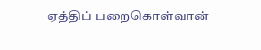ஏத்திப் பறைகொள்வான்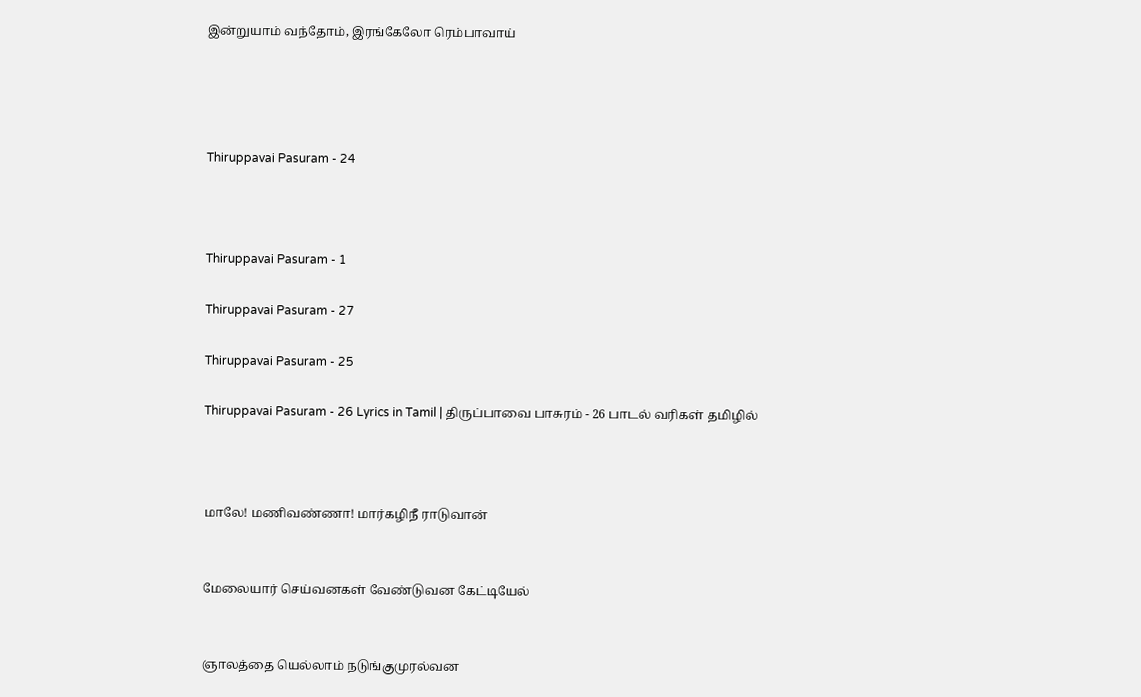இன்றுயாம் வந்தோம், இரங்கேலோ ரெம்பாவாய்




Thiruppavai Pasuram - 24



Thiruppavai Pasuram - 1

Thiruppavai Pasuram - 27

Thiruppavai Pasuram - 25

Thiruppavai Pasuram - 26 Lyrics in Tamil | திருப்பாவை பாசுரம் - 26 பாடல் வரிகள் தமிழில்



மாலே! மணிவண்ணா! மார்கழிநீ ராடுவான்


மேலையார் செய்வனகள் வேண்டுவன கேட்டியேல்


ஞாலத்தை யெல்லாம் நடுங்குமுரல்வன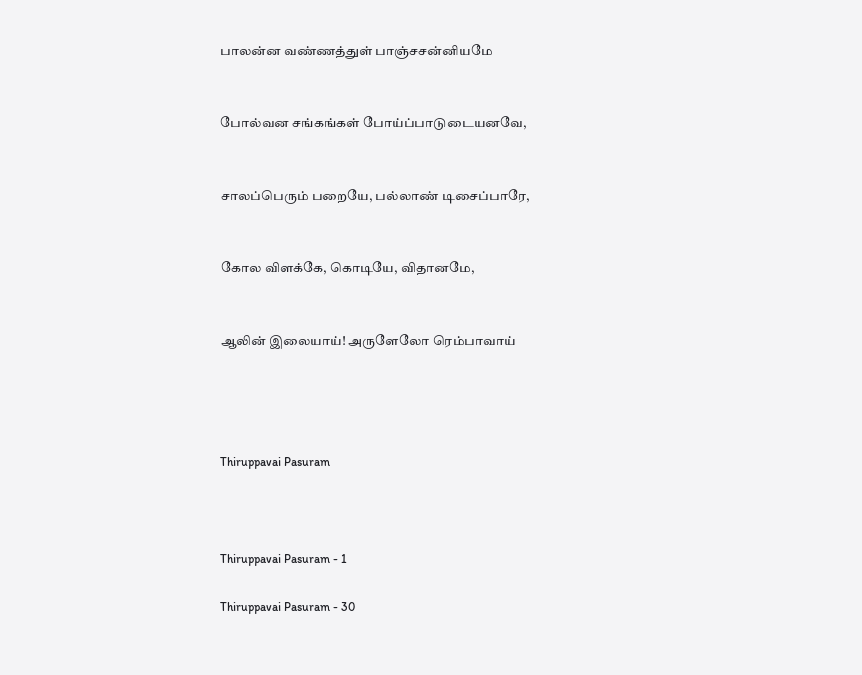பாலன்ன வண்ணத்துள் பாஞ்சசன்னியமே


போல்வன சங்கங்கள் போய்ப்பாடுடையனவே,


சாலப்பெரும் பறையே, பல்லாண் டிசைப்பாரே,


கோல விளக்கே, கொடியே, விதானமே,


ஆலின் இலையாய்! அருளேலோ ரெம்பாவாய்




Thiruppavai Pasuram



Thiruppavai Pasuram - 1

Thiruppavai Pasuram - 30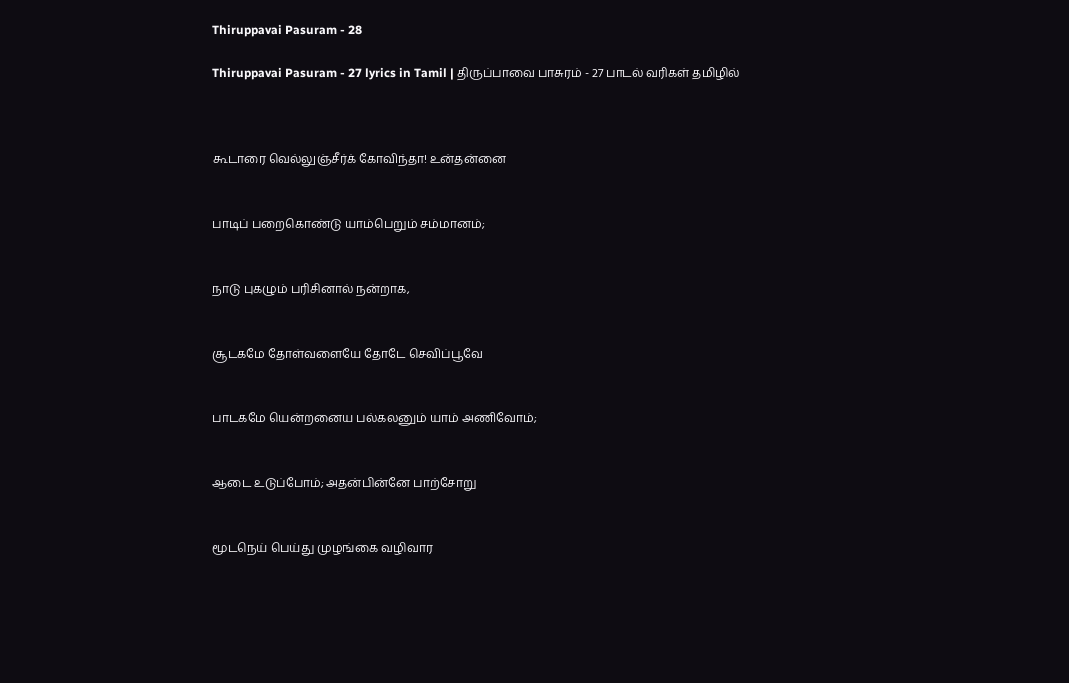Thiruppavai Pasuram - 28

Thiruppavai Pasuram - 27 lyrics in Tamil | திருப்பாவை பாசுரம் - 27 பாடல் வரிகள் தமிழில்



கூடாரை வெல்லுஞ்சீர்க் கோவிந்தா! உன்தன்னை


பாடிப் பறைகொண்டு யாம்பெறும் சம்மானம்;


நாடு புகழும் பரிசினால் நன்றாக,


சூடகமே தோள்வளையே தோடே செவிப்பூவே


பாடகமே யென்றனைய பல்கலனும் யாம் அணிவோம்;


ஆடை உடுப்போம்; அதன்பின்னே பாற்சோறு


மூடநெய் பெய்து முழங்கை வழிவார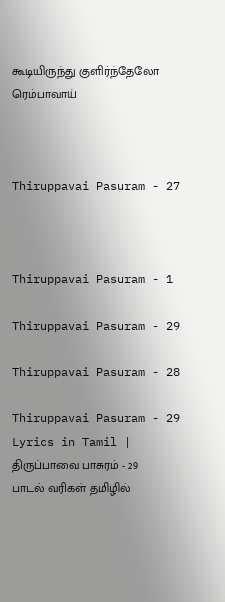கூடியிருந்து குளிர்ந்தேலோ ரெம்பாவாய்



Thiruppavai Pasuram - 27



Thiruppavai Pasuram - 1

Thiruppavai Pasuram - 29

Thiruppavai Pasuram - 28

Thiruppavai Pasuram - 29 Lyrics in Tamil | திருப்பாவை பாசுரம் - 29 பாடல் வரிகள் தமிழில்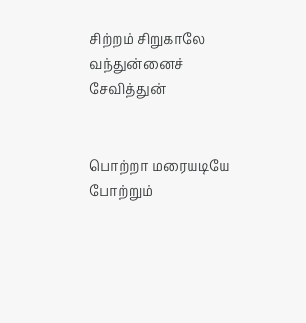சிற்றம் சிறுகாலே வந்துன்னைச் சேவித்துன்


பொற்றா மரையடியே போற்றும்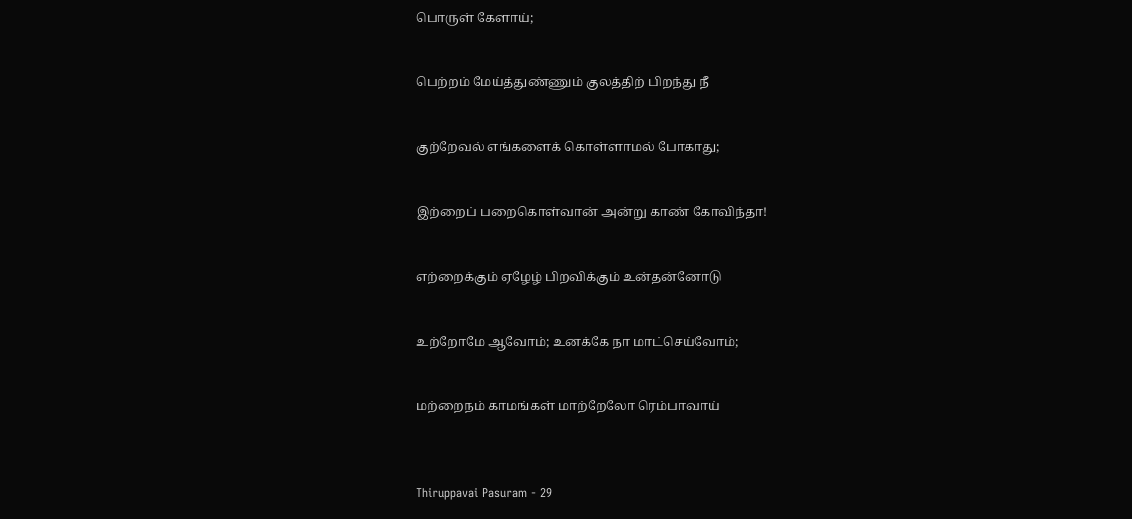பொருள் கேளாய்;


பெற்றம் மேய்த்துண்ணும் குலத்திற் பிறந்து நீ


குற்றேவல் எங்களைக் கொள்ளாமல் போகாது;


இற்றைப் பறைகொள்வான் அன்று காண் கோவிந்தா!


எற்றைக்கும் ஏழேழ் பிறவிக்கும் உன்தன்னோடு


உற்றோமே ஆவோம்; உனக்கே நா மாட்செய்வோம்;


மற்றைநம் காமங்கள் மாற்றேலோ ரெம்பாவாய்



Thiruppavai Pasuram - 29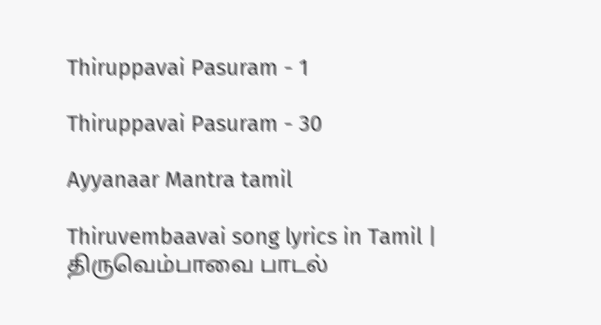Thiruppavai Pasuram - 1

Thiruppavai Pasuram - 30

Ayyanaar Mantra tamil

Thiruvembaavai song lyrics in Tamil | திருவெம்பாவை பாடல்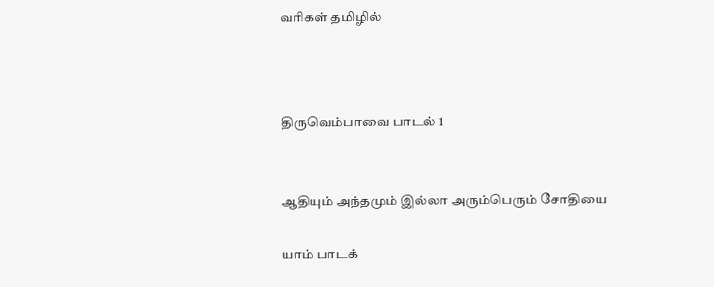வரிகள் தமிழில்



திருவெம்பாவை பாடல் 1


ஆதியும் அந்தமும் இல்லா அரும்பெரும் சோதியை

யாம் பாடக்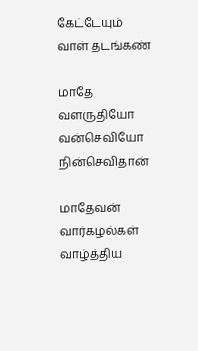கேட்டேயும் வாள் தடங்கண்

மாதே வளருதியோ வன்செவியோ நின்செவிதான்

மாதேவன் வார்கழல்கள் வாழ்த்திய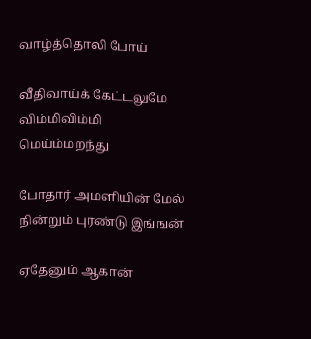வாழ்த்தொலி போய்

வீதிவாய்க் கேட்டலுமே விம்மிவிம்மி மெய்ம்மறந்து

போதார் அமளியின் மேல் நின்றும் புரண்டு இங்ஙன்

ஏதேனும் ஆகான்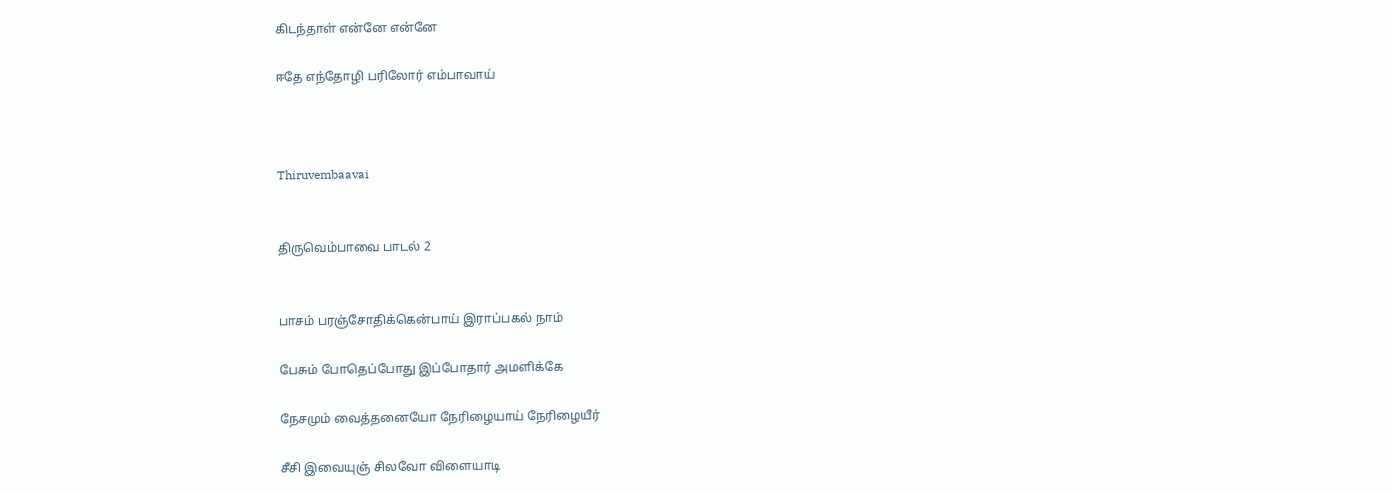கிடந்தாள் என்னே என்னே

ஈதே எந்தோழி பரிலோர் எம்பாவாய்



Thiruvembaavai


திருவெம்பாவை பாடல் 2


பாசம் பரஞ்சோதிக்கென்பாய் இராப்பகல் நாம்

பேசும் போதெப்போது இப்போதார் அமளிக்கே

நேசமும் வைத்தனையோ நேரிழையாய் நேரிழையீர்

சீசி இவையுஞ் சிலவோ விளையாடி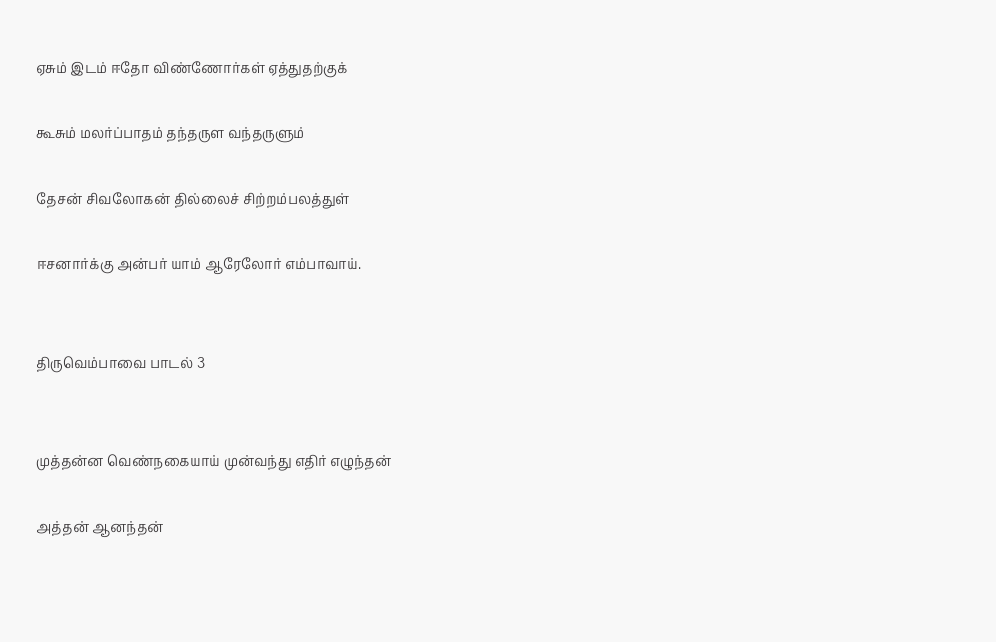ஏசும் இடம் ஈதோ விண்ணோர்கள் ஏத்துதற்குக்

கூசும் மலர்ப்பாதம் தந்தருள வந்தருளும்

தேசன் சிவலோகன் தில்லைச் சிற்றம்பலத்துள்

ஈசனார்க்கு அன்பர் யாம் ஆரேலோர் எம்பாவாய்.


திருவெம்பாவை பாடல் 3


முத்தன்ன வெண்நகையாய் முன்வந்து எதிர் எழுந்தன்

அத்தன் ஆனந்தன்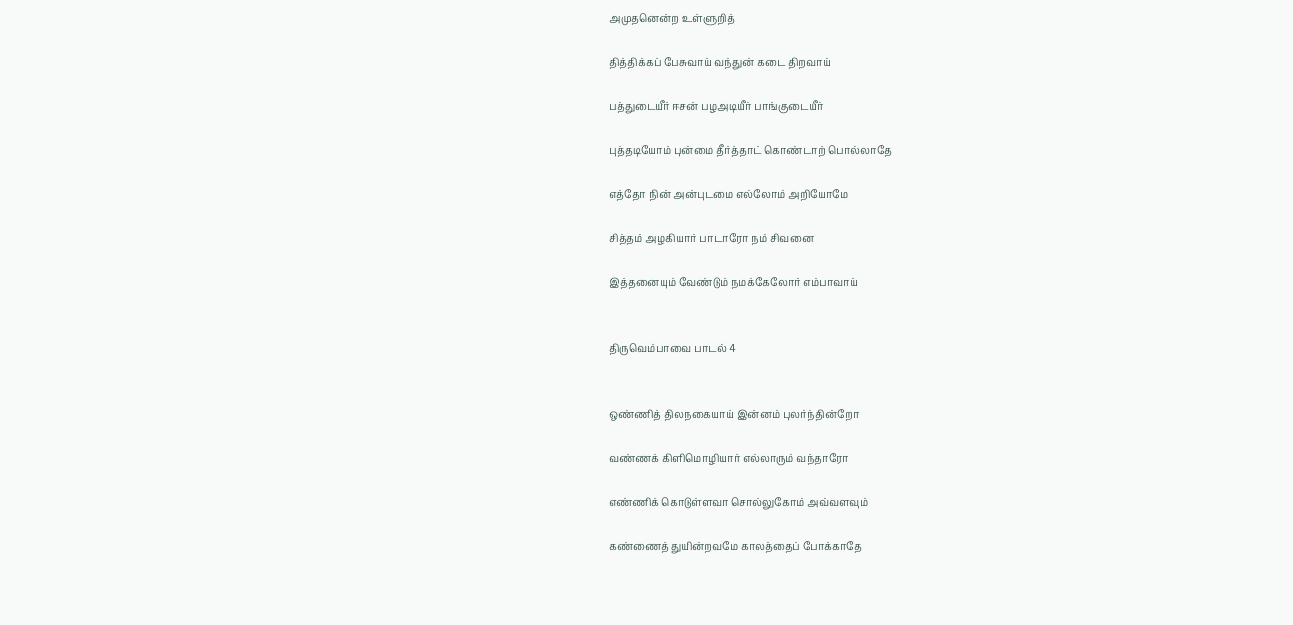அமுதனென்ற உள்ளுறித்

தித்திக்கப் பேசுவாய் வந்துன் கடை திறவாய்

பத்துடையீர் ஈசன் பழஅடியீர் பாங்குடையீர்

புத்தடியோம் புன்மை தீர்த்தாட் கொண்டாற் பொல்லாதே

எத்தோ நின் அன்புடமை எல்லோம் அறியோமே

சித்தம் அழகியார் பாடாரோ நம் சிவனை

இத்தனையும் வேண்டும் நமக்கேலோர் எம்பாவாய்


திருவெம்பாவை பாடல் 4


ஒண்ணித் திலநகையாய் இன்னம் புலர்ந்தின்றோ

வண்ணக் கிளிமொழியார் எல்லாரும் வந்தாரோ

எண்ணிக் கொடுள்ளவா சொல்லுகோம் அவ்வளவும்

கண்ணைத் துயின்றவமே காலத்தைப் போக்காதே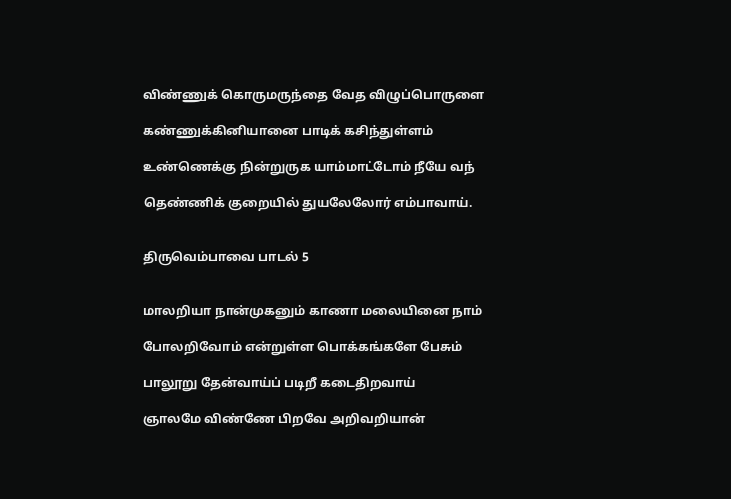விண்ணுக் கொருமருந்தை வேத விழுப்பொருளை

கண்ணுக்கினியானை பாடிக் கசிந்துள்ளம்

உண்ணெக்கு நின்றுருக யாம்மாட்டோம் நீயே வந்

தெண்ணிக் குறையில் துயலேலோர் எம்பாவாய்.


திருவெம்பாவை பாடல் 5


மாலறியா நான்முகனும் காணா மலையினை நாம்

போலறிவோம் என்றுள்ள பொக்கங்களே பேசும்

பாலூறு தேன்வாய்ப் படிறீ கடைதிறவாய்

ஞாலமே விண்ணே பிறவே அறிவறியான்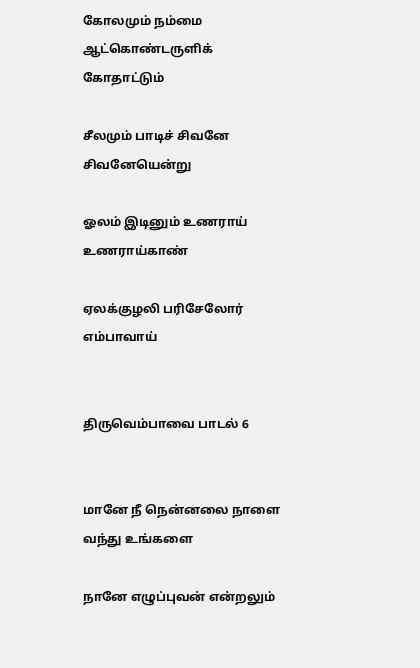கோலமும் நம்மை ஆட்கொண்டருளிக் கோதாட்டும்

சீலமும் பாடிச் சிவனே சிவனேயென்று

ஓலம் இடினும் உணராய் உணராய்காண்

ஏலக்குழலி பரிசேலோர் எம்பாவாய்


திருவெம்பாவை பாடல் 6


மானே நீ நென்னலை நாளை வந்து உங்களை

நானே எழுப்புவன் என்றலும்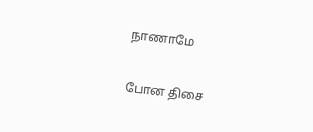நாணாமே

போன திசை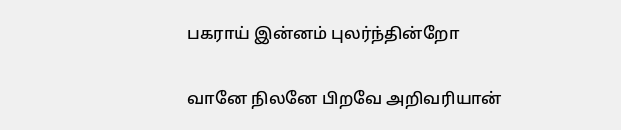பகராய் இன்னம் புலர்ந்தின்றோ

வானே நிலனே பிறவே அறிவரியான்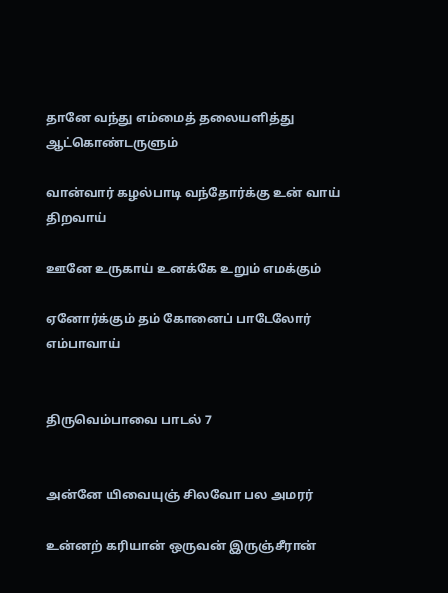தானே வந்து எம்மைத் தலையளித்து ஆட்கொண்டருளும்

வான்வார் கழல்பாடி வந்தோர்க்கு உன் வாய் திறவாய்

ஊனே உருகாய் உனக்கே உறும் எமக்கும்

ஏனோர்க்கும் தம் கோனைப் பாடேலோர் எம்பாவாய்


திருவெம்பாவை பாடல் 7


அன்னே யிவையுஞ் சிலவோ பல அமரர்

உன்னற் கரியான் ஒருவன் இருஞ்சீரான்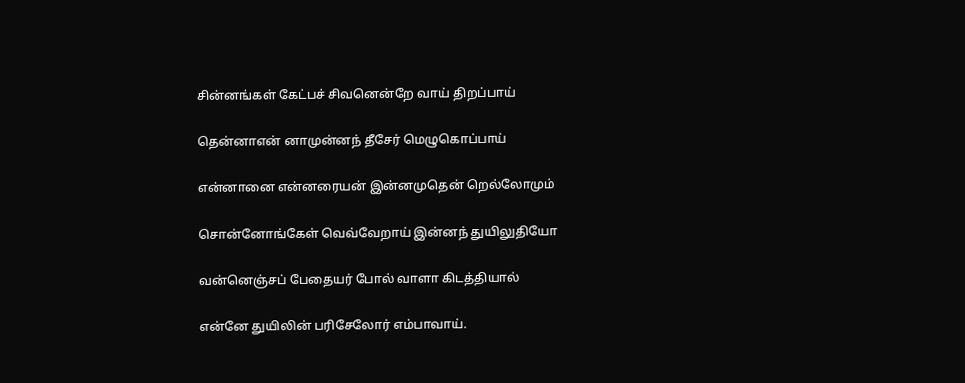சின்னங்கள் கேட்பச் சிவனென்றே வாய் திறப்பாய்

தென்னாஎன் னாமுன்னந் தீசேர் மெழுகொப்பாய்

என்னானை என்னரையன் இன்னமுதென் றெல்லோமும்

சொன்னோங்கேள் வெவ்வேறாய் இன்னந் துயிலுதியோ

வன்னெஞ்சப் பேதையர் போல் வாளா கிடத்தியால்

என்னே துயிலின் பரிசேலோர் எம்பாவாய்.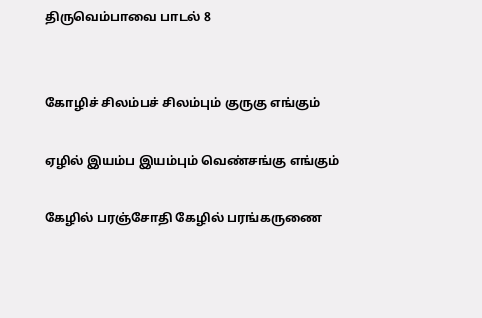திருவெம்பாவை பாடல் 8


கோழிச் சிலம்பச் சிலம்பும் குருகு எங்கும்

ஏழில் இயம்ப இயம்பும் வெண்சங்கு எங்கும்

கேழில் பரஞ்சோதி கேழில் பரங்கருணை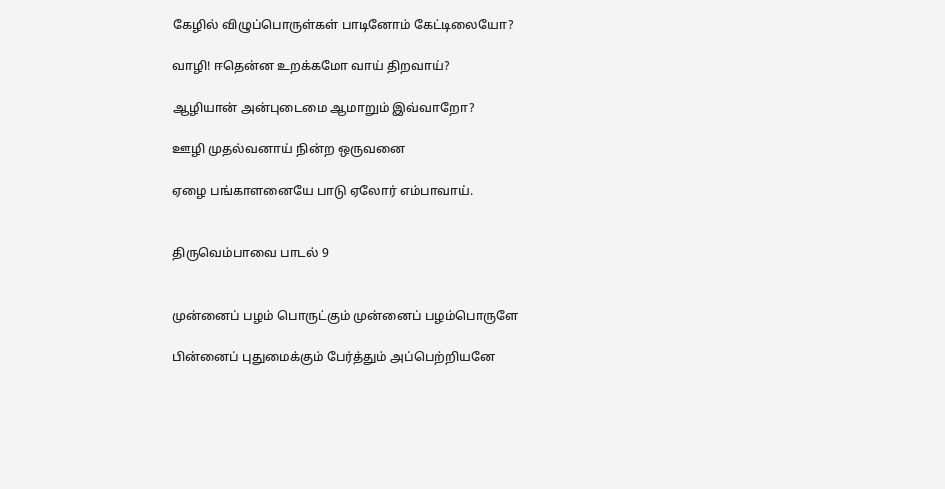கேழில் விழுப்பொருள்கள் பாடினோம் கேட்டிலையோ?

வாழி! ஈதென்ன உறக்கமோ வாய் திறவாய்?

ஆழியான் அன்புடைமை ஆமாறும் இவ்வாறோ?

ஊழி முதல்வனாய் நின்ற ஒருவனை

ஏழை பங்காளனையே பாடு ஏலோர் எம்பாவாய்.


திருவெம்பாவை பாடல் 9


முன்னைப் பழம் பொருட்கும் முன்னைப் பழம்பொருளே

பின்னைப் புதுமைக்கும் பேர்த்தும் அப்பெற்றியனே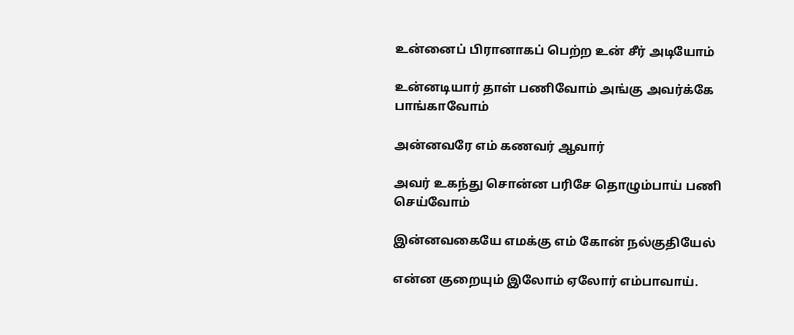உன்னைப் பிரானாகப் பெற்ற உன் சீர் அடியோம்

உன்னடியார் தாள் பணிவோம் அங்கு அவர்க்கே பாங்காவோம்

அன்னவரே எம் கணவர் ஆவார்

அவர் உகந்து சொன்ன பரிசே தொழும்பாய் பணி செய்வோம்

இன்னவகையே எமக்கு எம் கோன் நல்குதியேல்

என்ன குறையும் இலோம் ஏலோர் எம்பாவாய்.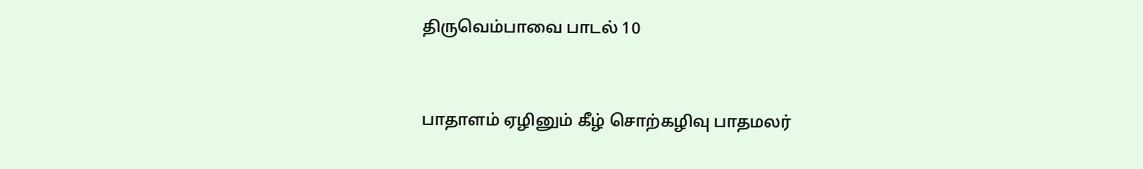திருவெம்பாவை பாடல் 10


பாதாளம் ஏழினும் கீழ் சொற்கழிவு பாதமலர்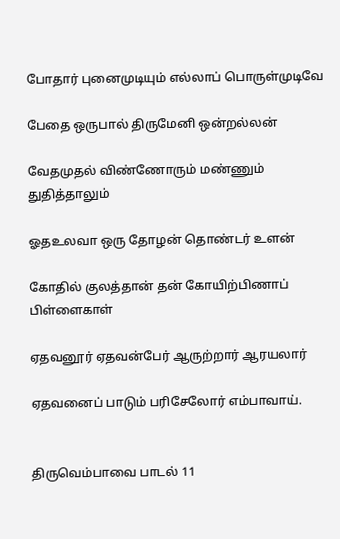போதார் புனைமுடியும் எல்லாப் பொருள்முடிவே

பேதை ஒருபால் திருமேனி ஒன்றல்லன்

வேதமுதல் விண்ணோரும் மண்ணும் துதித்தாலும்

ஓதஉலவா ஒரு தோழன் தொண்டர் உளன்

கோதில் குலத்தான் தன் கோயிற்பிணாப் பிள்ளைகாள்

ஏதவனூர் ஏதவன்பேர் ஆருற்றார் ஆரயலார்

ஏதவனைப் பாடும் பரிசேலோர் எம்பாவாய்.


திருவெம்பாவை பாடல் 11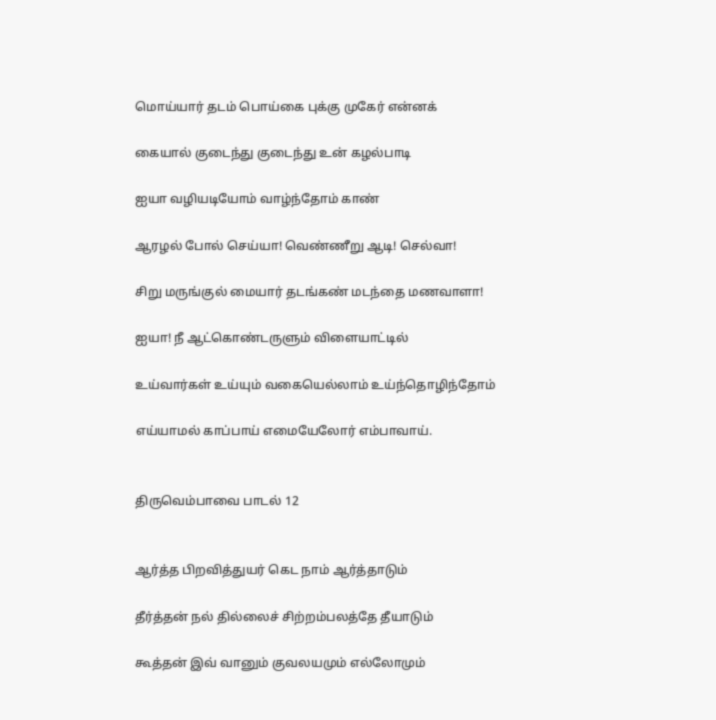மொய்யார் தடம் பொய்கை புக்கு முகேர் என்னக்

கையால் குடைந்து குடைந்து உன் கழல்பாடி

ஐயா வழியடியோம் வாழ்ந்தோம் காண்

ஆரழல் போல் செய்யா! வெண்ணீறு ஆடி! செல்வா!

சிறு மருங்குல் மையார் தடங்கண் மடந்தை மணவாளா!

ஐயா! நீ ஆட்கொண்டருளும் விளையாட்டில்

உய்வார்கள் உய்யும் வகையெல்லாம் உய்ந்தொழிந்தோம்

எய்யாமல் காப்பாய் எமையேலோர் எம்பாவாய்.


திருவெம்பாவை பாடல் 12


ஆர்த்த பிறவித்துயர் கெட நாம் ஆர்த்தாடும்

தீர்த்தன் நல் தில்லைச் சிற்றம்பலத்தே தீயாடும்

கூத்தன் இவ் வானும் குவலயமும் எல்லோமும்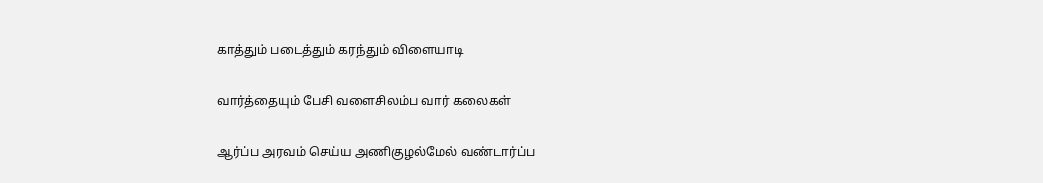காத்தும் படைத்தும் கரந்தும் விளையாடி

வார்த்தையும் பேசி வளைசிலம்ப வார் கலைகள்

ஆர்ப்ப அரவம் செய்ய அணிகுழல்மேல் வண்டார்ப்ப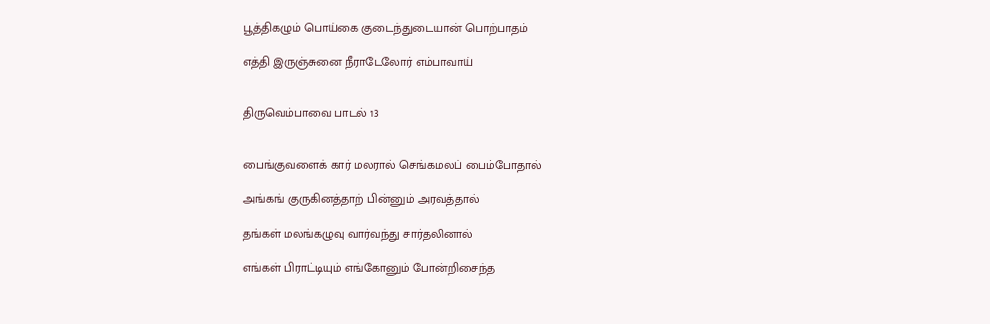பூத்திகழும் பொய்கை குடைந்துடையான் பொற்பாதம்

எத்தி இருஞ்சுனை நீராடேலோர் எம்பாவாய்


திருவெம்பாவை பாடல் 13


பைங்குவளைக் கார் மலரால் செங்கமலப் பைம்போதால்

அங்கங் குருகினத்தாற் பின்னும் அரவத்தால்

தங்கள் மலங்கழுவு வார்வந்து சார்தலினால்

எங்கள் பிராட்டியும் எங்கோனும் போன்றிசைந்த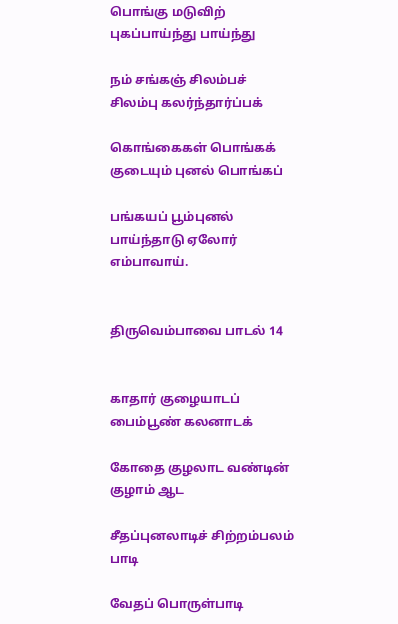பொங்கு மடுவிற் புகப்பாய்ந்து பாய்ந்து

நம் சங்கஞ் சிலம்பச் சிலம்பு கலர்ந்தார்ப்பக்

கொங்கைகள் பொங்கக் குடையும் புனல் பொங்கப்

பங்கயப் பூம்புனல் பாய்ந்தாடு ஏலோர் எம்பாவாய்.


திருவெம்பாவை பாடல் 14


காதார் குழையாடப் பைம்பூண் கலனாடக்

கோதை குழலாட வண்டின் குழாம் ஆட

சீதப்புனலாடிச் சிற்றம்பலம் பாடி

வேதப் பொருள்பாடி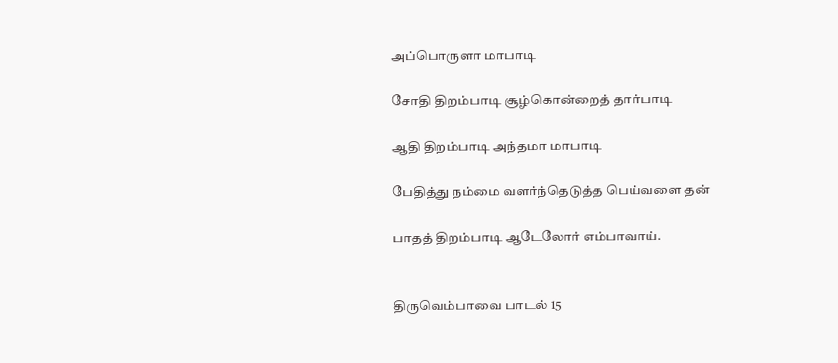அப்பொருளா மாபாடி

சோதி திறம்பாடி சூழ்கொன்றைத் தார்பாடி

ஆதி திறம்பாடி அந்தமா மாபாடி

பேதித்து நம்மை வளர்ந்தெடுத்த பெய்வளை தன்

பாதத் திறம்பாடி ஆடேலோர் எம்பாவாய்.


திருவெம்பாவை பாடல் 15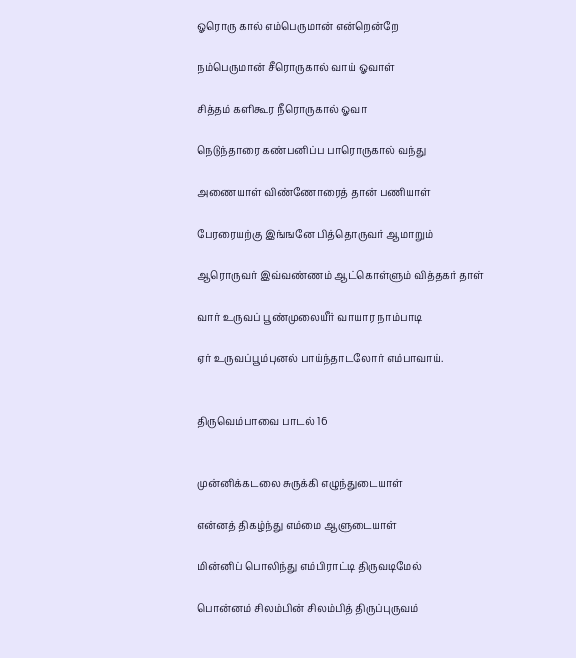ஓரொரு கால் எம்பெருமான் என்றென்றே

நம்பெருமான் சீரொருகால் வாய் ஓவாள்

சித்தம் களிகூர நீரொருகால் ஓவா

நெடுந்தாரை கண்பனிப்ப பாரொருகால் வந்து

அணையாள் விண்ணோரைத் தான் பணியாள்

பேரரையற்கு இங்ஙனே பித்தொருவர் ஆமாறும்

ஆரொருவர் இவ்வண்ணம் ஆட்கொள்ளும் வித்தகர் தாள்

வார் உருவப் பூண்முலையீர் வாயார நாம்பாடி

ஏர் உருவப்பூம்புனல் பாய்ந்தாடலோர் எம்பாவாய்.


திருவெம்பாவை பாடல் 16


முன்னிக்கடலை சுருக்கி எழுந்துடையாள்

என்னத் திகழ்ந்து எம்மை ஆளுடையாள்

மின்னிப் பொலிந்து எம்பிராட்டி திருவடிமேல்

பொன்னம் சிலம்பின் சிலம்பித் திருப்புருவம்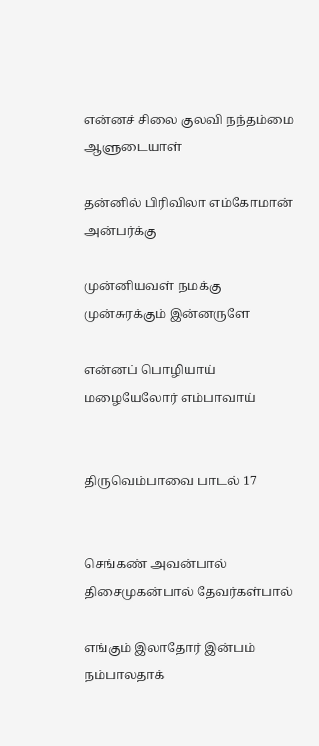என்னச் சிலை குலவி நந்தம்மை ஆளுடையாள்

தன்னில் பிரிவிலா எம்கோமான் அன்பர்க்கு

முன்னியவள் நமக்கு முன்சுரக்கும் இன்னருளே

என்னப் பொழியாய் மழையேலோர் எம்பாவாய்


திருவெம்பாவை பாடல் 17


செங்கண் அவன்பால் திசைமுகன்பால் தேவர்கள்பால்

எங்கும் இலாதோர் இன்பம் நம்பாலதாக்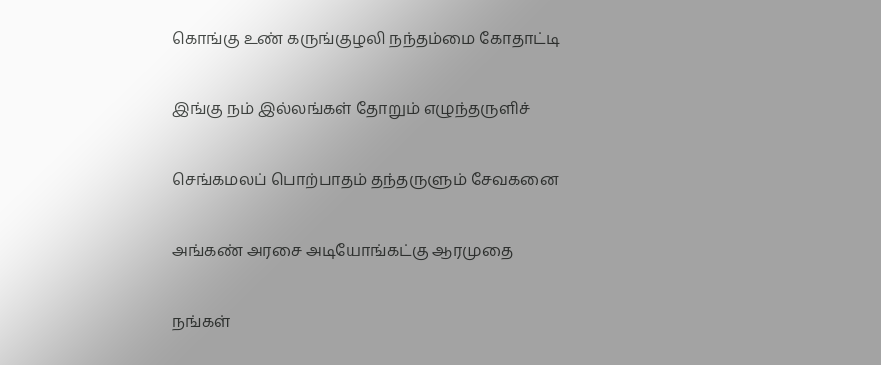கொங்கு உண் கருங்குழலி நந்தம்மை கோதாட்டி

இங்கு நம் இல்லங்கள் தோறும் எழுந்தருளிச்

செங்கமலப் பொற்பாதம் தந்தருளும் சேவகனை

அங்கண் அரசை அடியோங்கட்கு ஆரமுதை

நங்கள்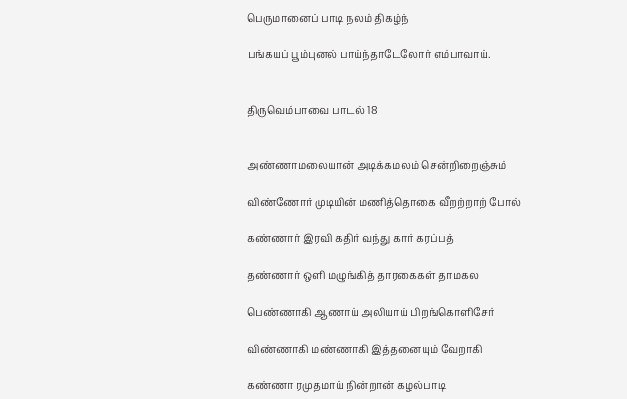பெருமானைப் பாடி நலம் திகழ்ந்

பங்கயப் பூம்புனல் பாய்ந்தாடேலோர் எம்பாவாய்.


திருவெம்பாவை பாடல் 18


அண்ணாமலையான் அடிக்கமலம் சென்றிறைஞ்சும்

விண்ணோர் முடியின் மணித்தொகை வீறற்றாற் போல்

கண்ணார் இரவி கதிர் வந்து கார் கரப்பத்

தண்ணார் ஒளி மழுங்கித் தாரகைகள் தாமகல

பெண்ணாகி ஆணாய் அலியாய் பிறங்கொளிசேர்

விண்ணாகி மண்ணாகி இத்தனையும் வேறாகி

கண்ணா ரமுதமாய் நின்றான் கழல்பாடி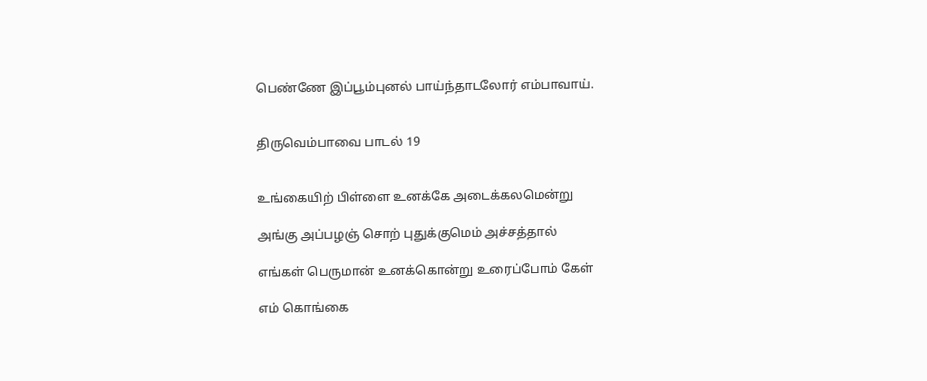பெண்ணே இப்பூம்புனல் பாய்ந்தாடலோர் எம்பாவாய்.


திருவெம்பாவை பாடல் 19


உங்கையிற் பிள்ளை உனக்கே அடைக்கலமென்று

அங்கு அப்பழஞ் சொற் புதுக்குமெம் அச்சத்தால்

எங்கள் பெருமான் உனக்கொன்று உரைப்போம் கேள்

எம் கொங்கை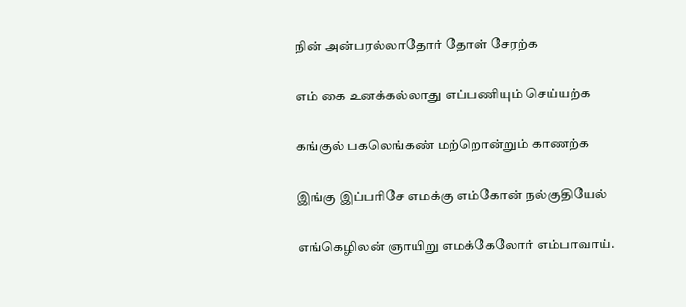நின் அன்பரல்லாதோர் தோள் சேரற்க

எம் கை உனக்கல்லாது எப்பணியும் செய்யற்க

கங்குல் பகலெங்கண் மற்றொன்றும் காணற்க

இங்கு இப்பரிசே எமக்கு எம்கோன் நல்குதியேல்

எங்கெழிலன் ஞாயிறு எமக்கேலோர் எம்பாவாய்.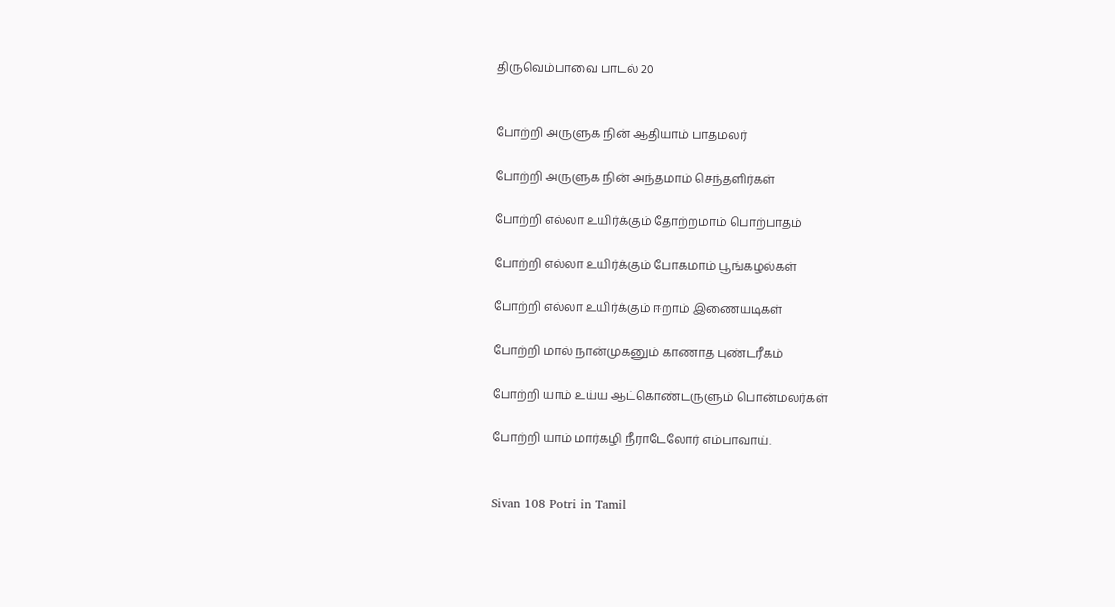திருவெம்பாவை பாடல் 20


போற்றி அருளுக நின் ஆதியாம் பாதமலர்

போற்றி அருளுக நின் அந்தமாம் செந்தளிர்கள்

போற்றி எல்லா உயிர்க்கும் தோற்றமாம் பொற்பாதம்

போற்றி எல்லா உயிர்க்கும் போகமாம் பூங்கழல்கள்

போற்றி எல்லா உயிர்க்கும் ஈறாம் இணையடிகள்

போற்றி மால் நான்முகனும் காணாத புண்டரீகம்

போற்றி யாம் உய்ய ஆட்கொண்டருளும் பொன்மலர்கள்

போற்றி யாம் மார்கழி நீராடேலோர் எம்பாவாய்.


Sivan 108 Potri in Tamil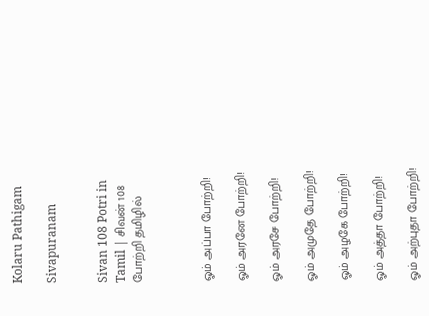Kolaru Pathigam

Sivapuranam


Sivan 108 Potri in Tamil | சிவன் 108 போற்றி தமிழில்



ஓம் அப்பா போற்றி!

ஓம் அரனே போற்றி!

ஓம் அரசே போற்றி!

ஓம் அமுதே போற்றி!

ஓம் அழகே போற்றி!

ஓம் அத்தா போற்றி!

ஓம் அற்புதா போற்றி!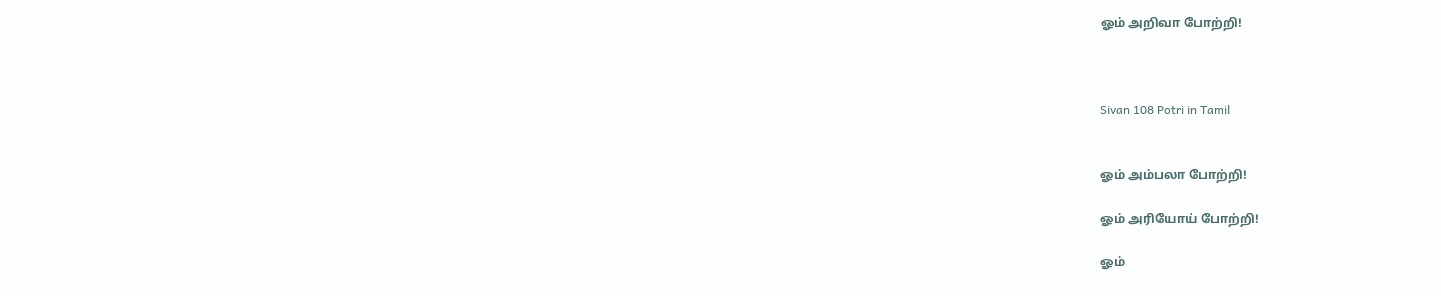ஓம் அறிவா போற்றி!



Sivan 108 Potri in Tamil


ஓம் அம்பலா போற்றி!

ஓம் அரியோய் போற்றி!

ஓம்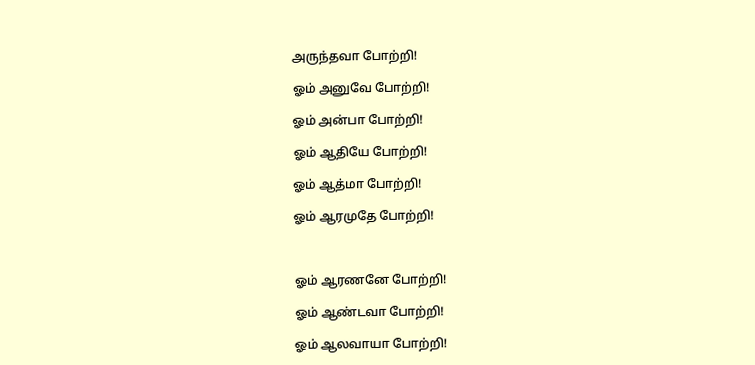அருந்தவா போற்றி!

ஓம் அனுவே போற்றி!

ஓம் அன்பா போற்றி!

ஓம் ஆதியே போற்றி!

ஓம் ஆத்மா போற்றி!

ஓம் ஆரமுதே போற்றி!



ஓம் ஆரணனே போற்றி!

ஓம் ஆண்டவா போற்றி!

ஓம் ஆலவாயா போற்றி!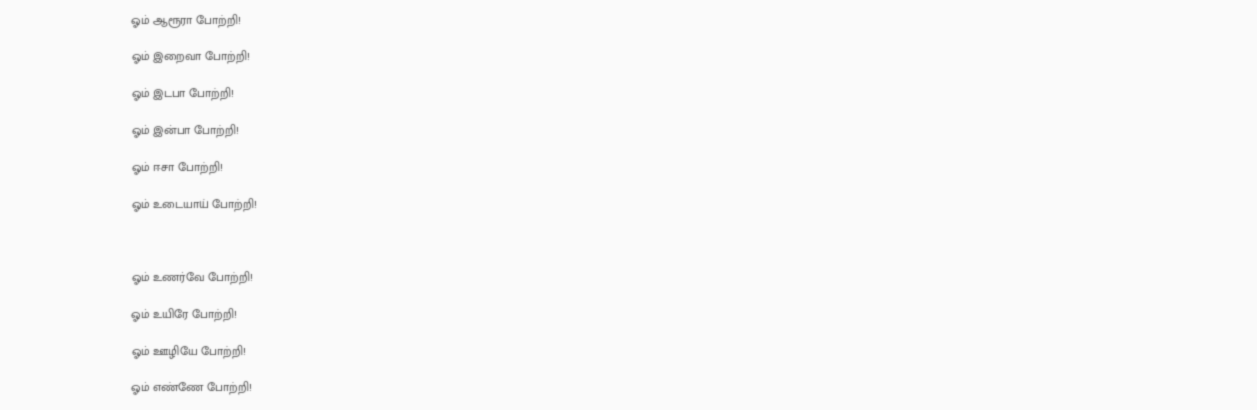ஓம் ஆரூரா போற்றி!

ஓம் இறைவா போற்றி!

ஓம் இடபா போற்றி!

ஓம் இன்பா போற்றி!

ஓம் ஈசா போற்றி!

ஓம் உடையாய் போற்றி!



ஓம் உணர்வே போற்றி!

ஓம் உயிரே போற்றி!

ஓம் ஊழியே போற்றி!

ஓம் எண்ணே போற்றி!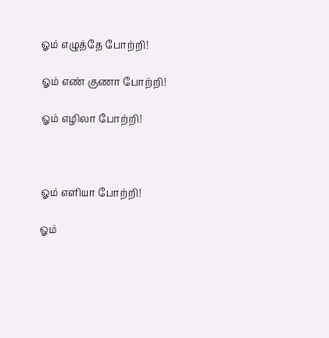ஓம் எழுத்தே போற்றி!

ஓம் எண் குணா போற்றி!

ஓம் எழிலா போற்றி!



ஓம் எளியா போற்றி!

ஓம்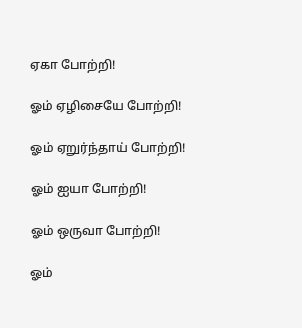ஏகா போற்றி!

ஓம் ஏழிசையே போற்றி!

ஓம் ஏறுர்ந்தாய் போற்றி!

ஓம் ஐயா போற்றி!

ஓம் ஒருவா போற்றி!

ஓம்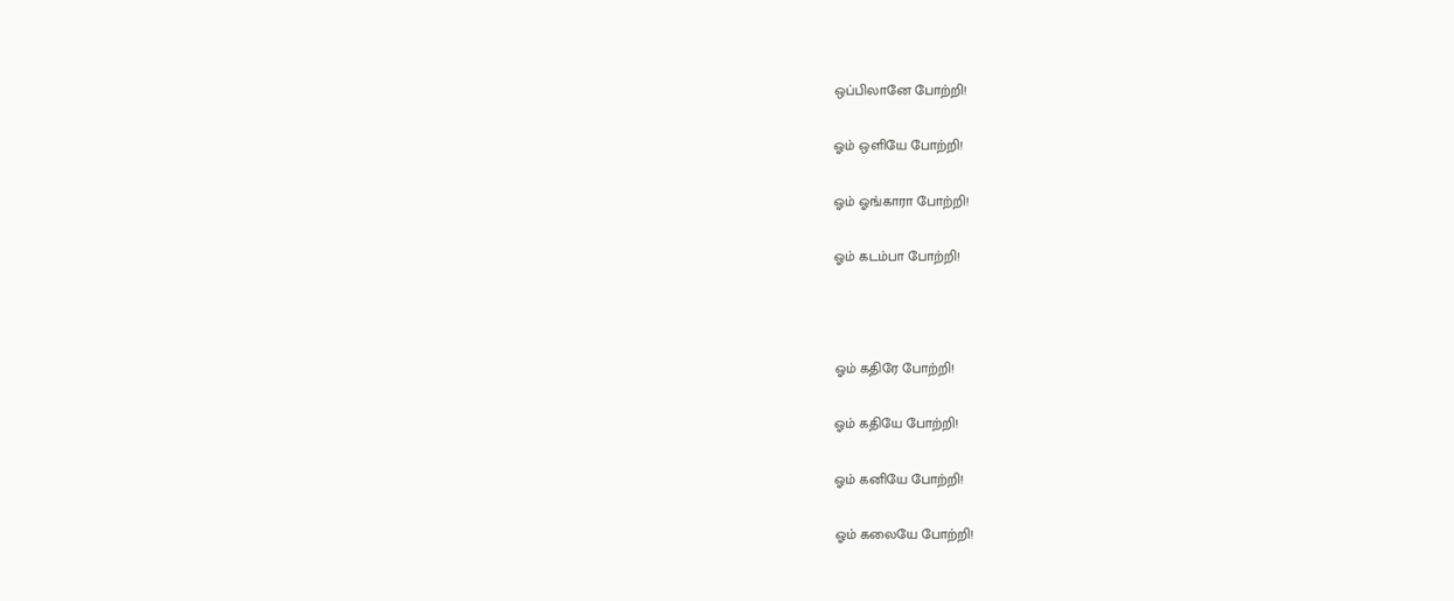ஒப்பிலானே போற்றி!

ஓம் ஒளியே போற்றி!

ஓம் ஓங்காரா போற்றி!

ஓம் கடம்பா போற்றி!



ஓம் கதிரே போற்றி!

ஓம் கதியே போற்றி!

ஓம் கனியே போற்றி!

ஓம் கலையே போற்றி!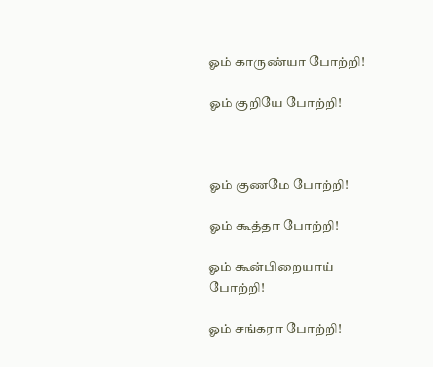ஓம் காருண்யா போற்றி!

ஓம் குறியே போற்றி!



ஓம் குணமே போற்றி!

ஓம் கூத்தா போற்றி!

ஓம் கூன்பிறையாய் போற்றி!

ஓம் சங்கரா போற்றி!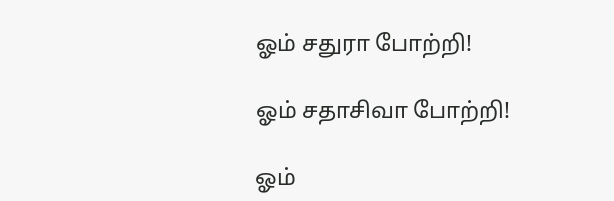ஓம் சதுரா போற்றி!

ஓம் சதாசிவா போற்றி!

ஓம்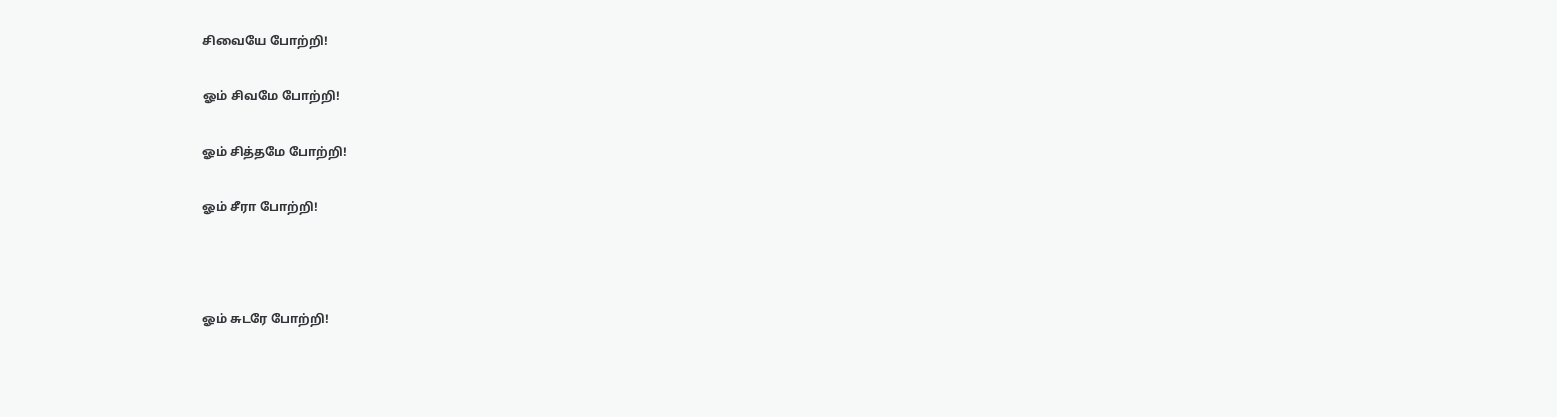சிவையே போற்றி!

ஓம் சிவமே போற்றி!

ஓம் சித்தமே போற்றி!

ஓம் சீரா போற்றி!



ஓம் சுடரே போற்றி!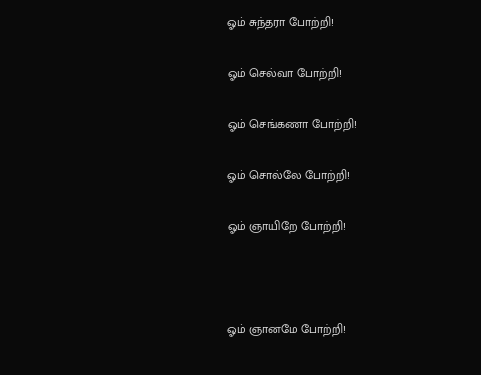ஓம் சுந்தரா போற்றி!

ஓம் செல்வா போற்றி!

ஓம் செங்கணா போற்றி!

ஓம் சொல்லே போற்றி!

ஓம் ஞாயிறே போற்றி!



ஓம் ஞானமே போற்றி!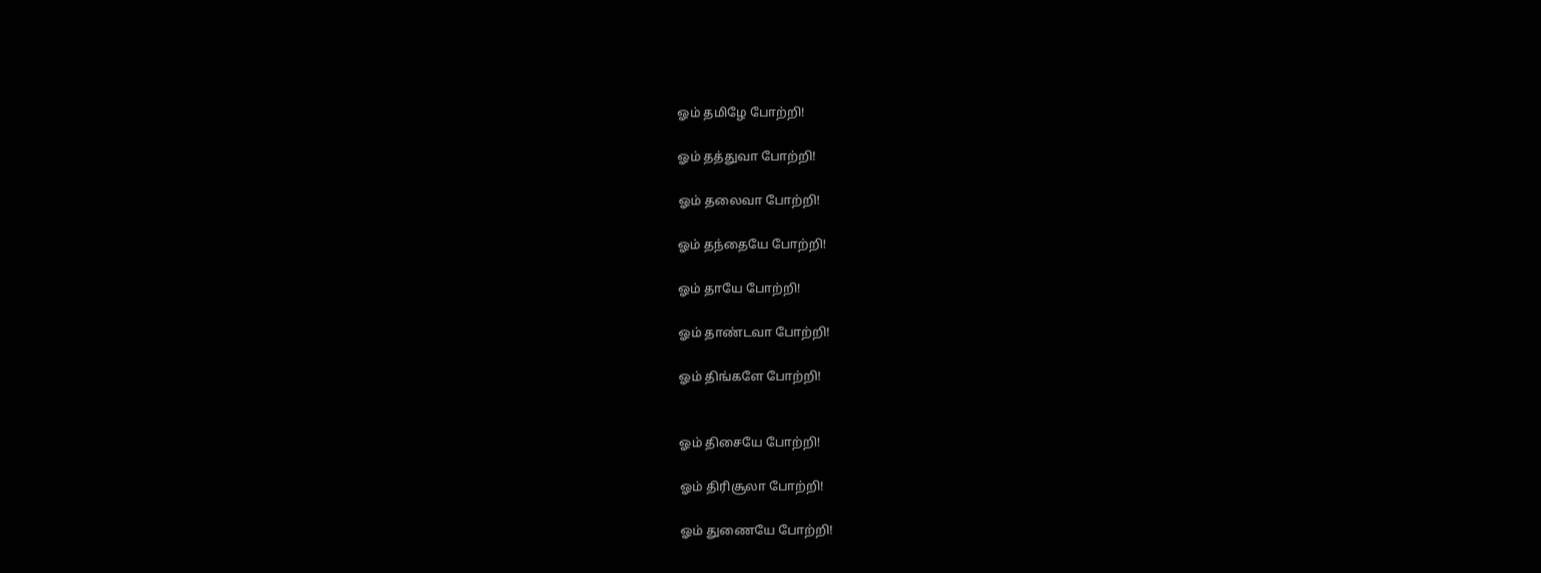ஓம் தமிழே போற்றி!

ஓம் தத்துவா போற்றி!

ஓம் தலைவா போற்றி!

ஓம் தந்தையே போற்றி!

ஓம் தாயே போற்றி!

ஓம் தாண்டவா போற்றி!

ஓம் திங்களே போற்றி!


ஓம் திசையே போற்றி!

ஓம் திரிசூலா போற்றி!

ஓம் துணையே போற்றி!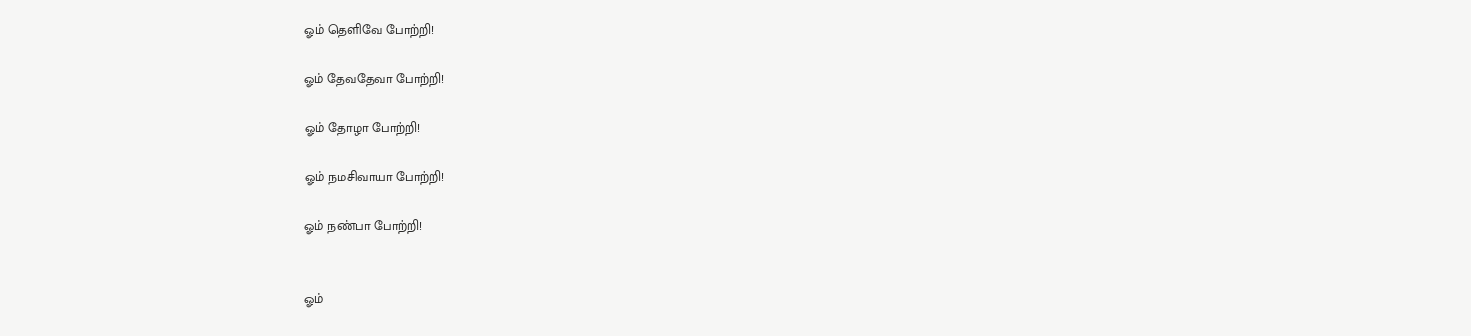ஓம் தெளிவே போற்றி!

ஓம் தேவதேவா போற்றி!

ஓம் தோழா போற்றி!

ஓம் நமசிவாயா போற்றி!

ஓம் நண்பா போற்றி!


ஓம்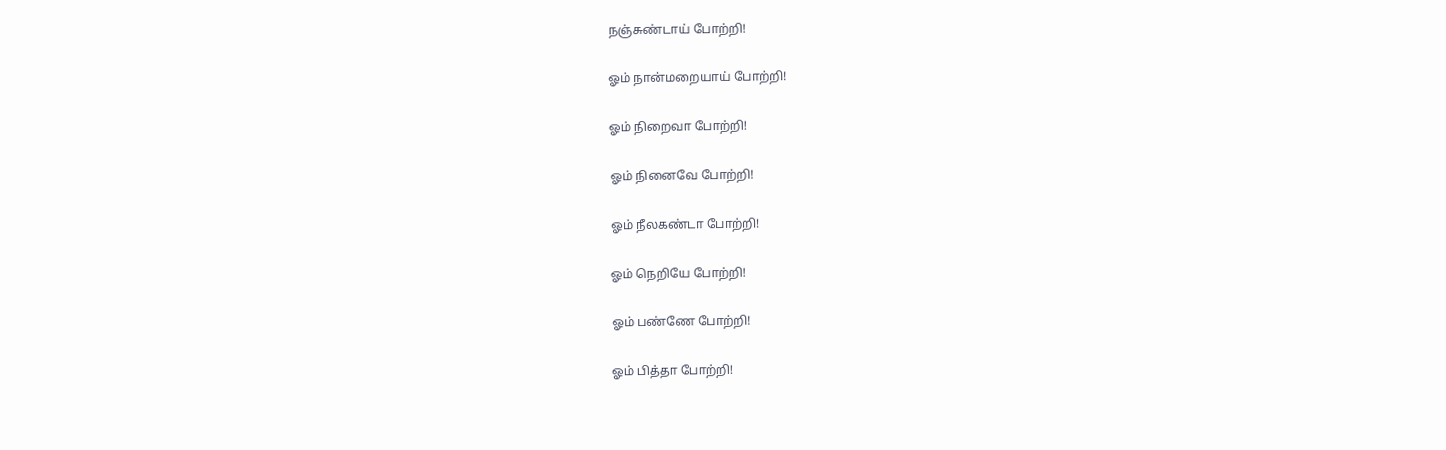நஞ்சுண்டாய் போற்றி!

ஓம் நான்மறையாய் போற்றி!

ஓம் நிறைவா போற்றி!

ஓம் நினைவே போற்றி!

ஓம் நீலகண்டா போற்றி!

ஓம் நெறியே போற்றி!

ஓம் பண்ணே போற்றி!

ஓம் பித்தா போற்றி!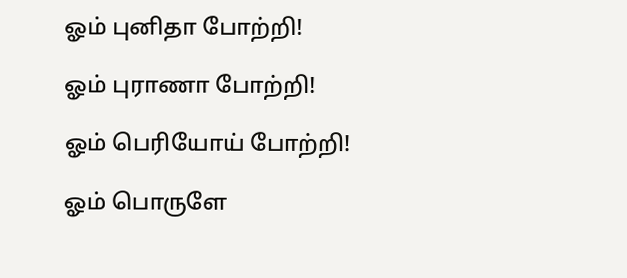ஓம் புனிதா போற்றி!

ஓம் புராணா போற்றி!

ஓம் பெரியோய் போற்றி!

ஓம் பொருளே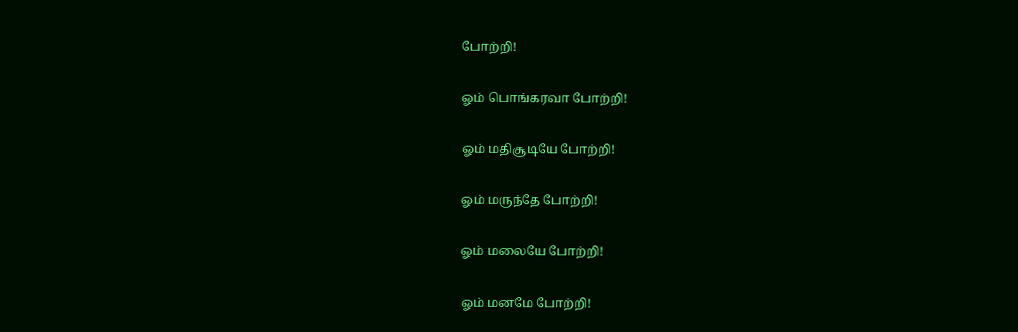போற்றி!

ஓம் பொங்கரவா போற்றி!

ஓம் மதிசூடியே போற்றி!

ஓம் மருந்தே போற்றி!

ஓம் மலையே போற்றி!

ஓம் மனமே போற்றி!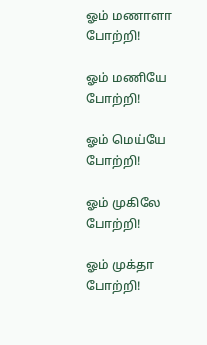ஓம் மணாளா போற்றி!

ஓம் மணியே போற்றி!

ஓம் மெய்யே போற்றி!

ஓம் முகிலே போற்றி!

ஓம் முக்தா போற்றி!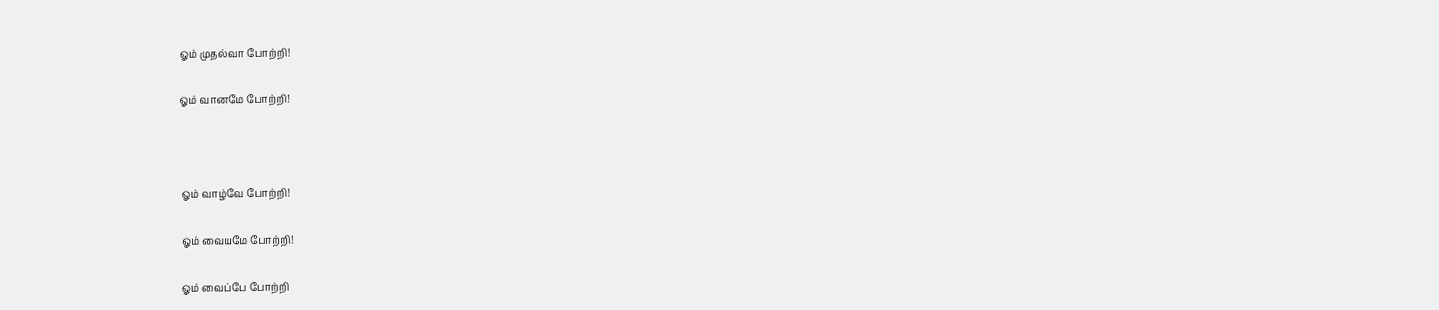ஓம் முதல்வா போற்றி!

ஓம் வானமே போற்றி!



ஓம் வாழ்வே போற்றி!

ஓம் வையமே போற்றி!

ஓம் வைப்பே போற்றி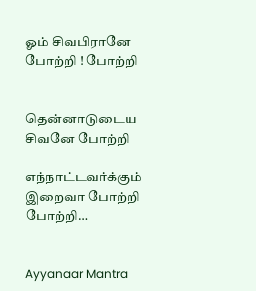ஓம் சிவபிரானே போற்றி ! போற்றி


தென்னாடுடைய சிவனே போற்றி

எந்நாட்டவர்க்கும் இறைவா போற்றி போற்றி…


Ayyanaar Mantra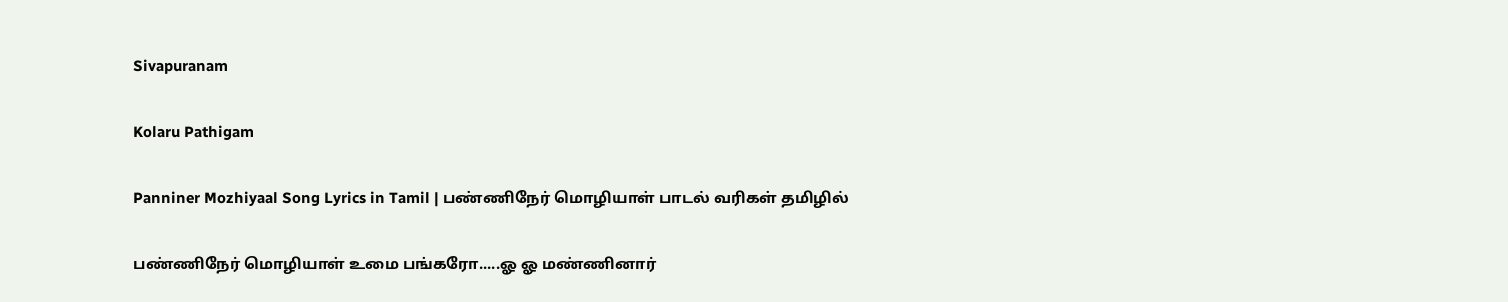Sivapuranam

Kolaru Pathigam

Panniner Mozhiyaal Song Lyrics in Tamil | பண்ணிநேர் மொழியாள் பாடல் வரிகள் தமிழில்

பண்ணிநேர் மொழியாள் உமை பங்கரோ.....ஓ ஓ மண்ணினார்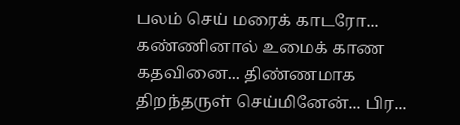பலம் செய் மரைக் காடரோ... கண்ணினால் உமைக் காண கதவினை... திண்ணமாக திறந்தருள் செய்மினேன்... பிர...